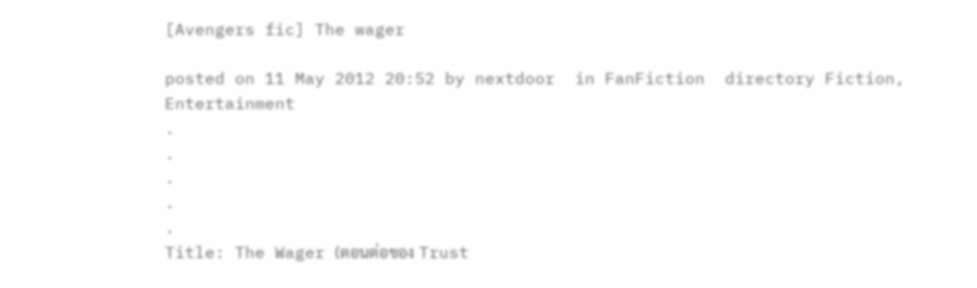[Avengers fic] The wager

posted on 11 May 2012 20:52 by nextdoor  in FanFiction  directory Fiction, Entertainment
.
.
.
.
.
Title: The Wager (ตอนต่อของ Trust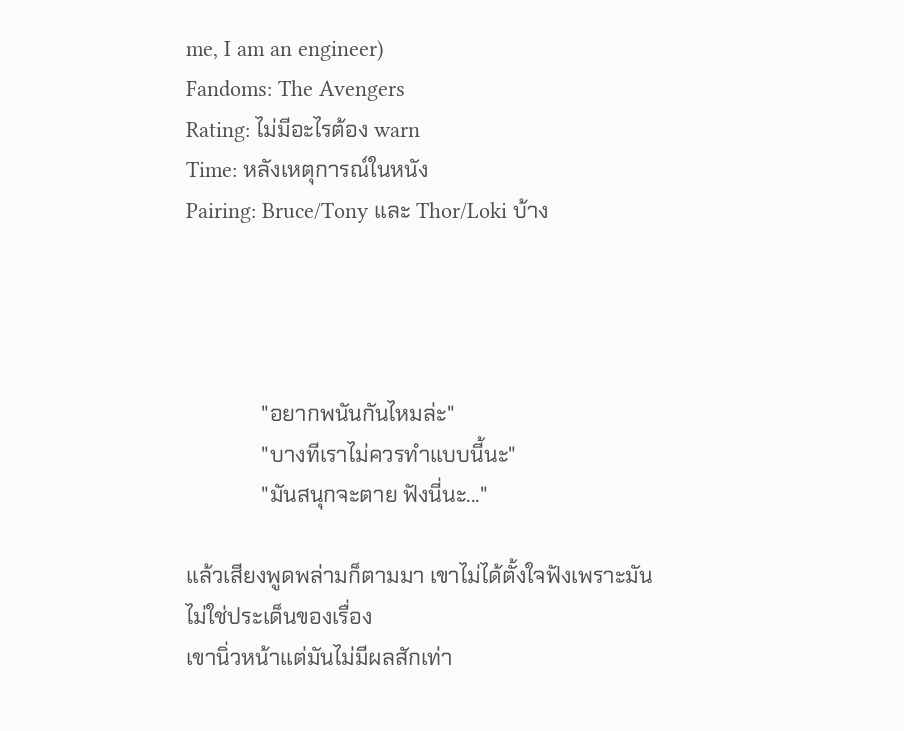me, I am an engineer)
Fandoms: The Avengers
Rating: ไม่มีอะไรต้อง warn
Time: หลังเหตุการณ์ในหนัง
Pairing: Bruce/Tony และ Thor/Loki บ้าง




              "อยากพนันกันไหมล่ะ"
              "บางทีเราไม่ควรทำแบบนี้นะ"
              "มันสนุกจะตาย ฟังนี่นะ..."

แล้วเสียงพูดพล่ามก็ตามมา เขาไม่ได้ตั้งใจฟังเพราะมันไม่ใช่ประเด็นของเรื่อง
เขานิ่วหน้าแต่มันไม่มีผลสักเท่า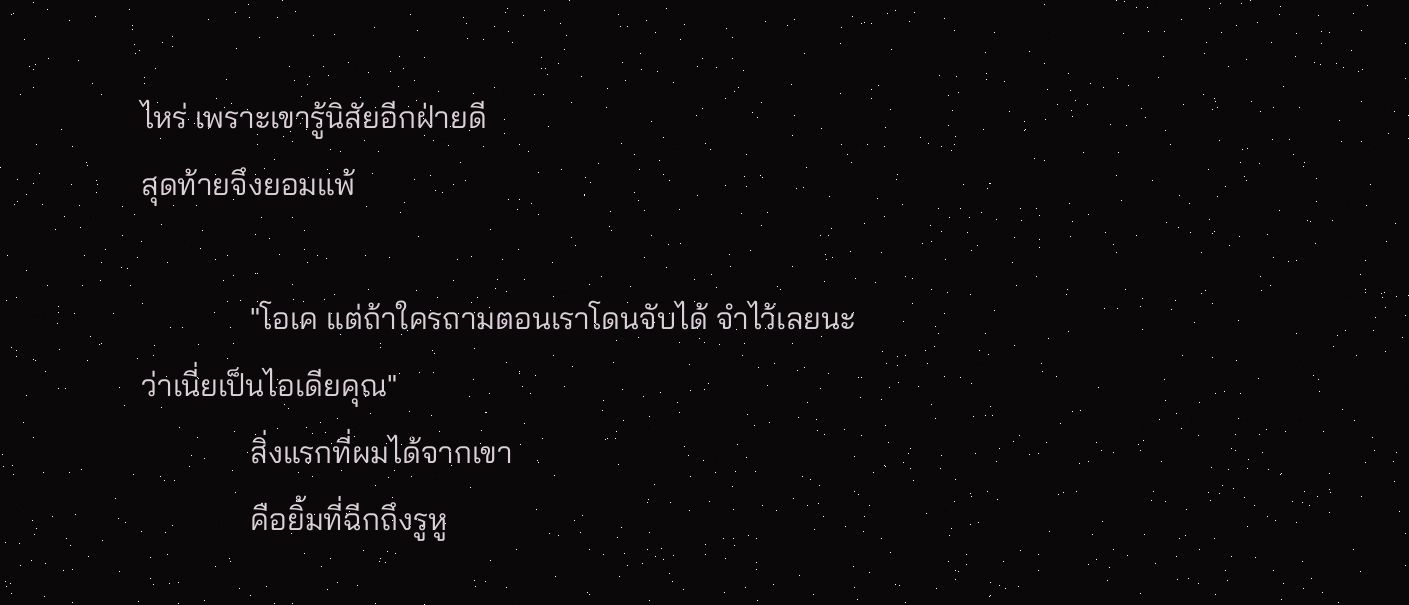ไหร่ เพราะเขารู้นิสัยอีกฝ่ายดี
สุดท้ายจึงยอมแพ้

              "โอเค แต่ถ้าใครถามตอนเราโดนจับได้ จำไว้เลยนะว่าเนี่ยเป็นไอเดียคุณ"
              สิ่งแรกที่ผมได้จากเขา
              คือยิ้มที่ฉีกถึงรูหู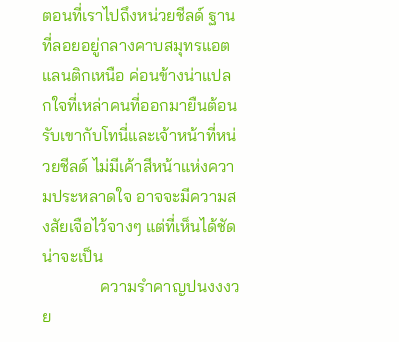ตอนที่เราไปถึงหน่วยชีลด์ ฐานที่ลอยอยู่กลางคาบสมุทรแอตแลนติกเหนือ ค่อนข้างน่าแปลกใจที่เหล่าคนที่ออกมายืนต้อนรับเขากับโทนี่และเจ้าหน้าที่หน่วยชีลด์ ไม่มีเค้าสีหน้าแห่งความประหลาดใจ อาจจะมีความสงสัยเจือไว้จางๆ แต่ที่เห็นได้ชัดน่าจะเป็น
              ความรำคาญปนงงงวย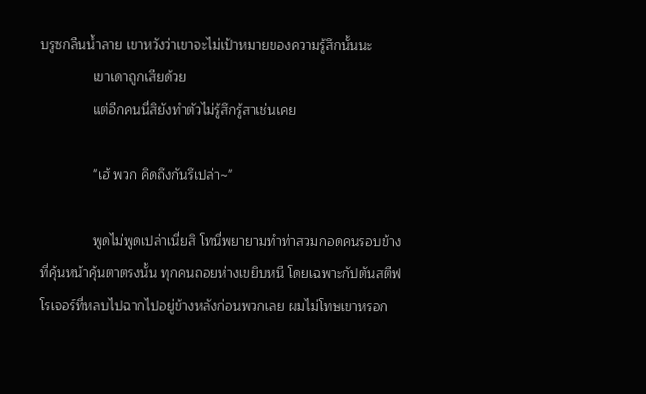บรูซกลืนน้ำลาย เขาหวังว่าเขาจะไม่เป้าหมายของความรู้สึกนั้นนะ
              เขาเดาถูกเสียด้วย
              แต่อีกคนนี่สิยังทำตัวไม่รู้สึกรู้สาเช่นเคย

              "เฮ้ พวก คิดถึงกันรึเปล่า~"

              พูดไม่พูดเปล่าเนี่ยสิ โทนี่พยายามทำท่าสวมกอดคนรอบข้างที่คุ้นหน้าคุ้นตาตรงนั้น ทุกคนถอยห่างเขยิบหนี โดยเฉพาะกัปตันสตีฟ โรเจอร์ที่หลบไปฉากไปอยู่ข้างหลังก่อนพวกเลย ผมไม่โทษเขาหรอก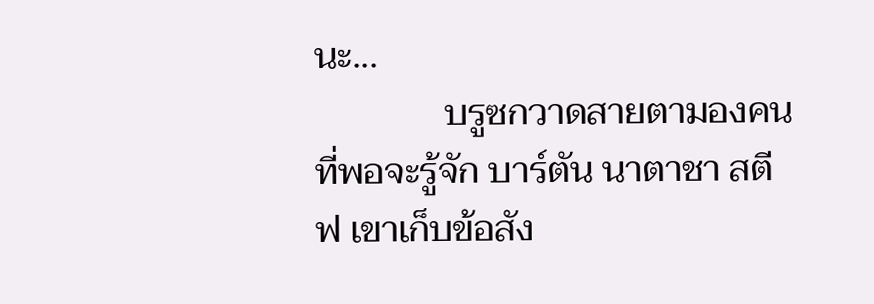นะ...
              บรูซกวาดสายตามองคนที่พอจะรู้จัก บาร์ตัน นาตาชา สตีฟ เขาเก็บข้อสัง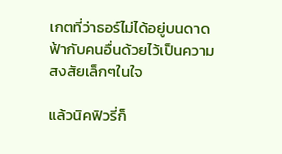เกตที่ว่าธอร์ไม่ได้อยู่บนดาดฟ้ากับคนอื่นด้วยไว้เป็นความสงสัยเล็กๆในใจ

แล้วนิคฟิวรี่ก็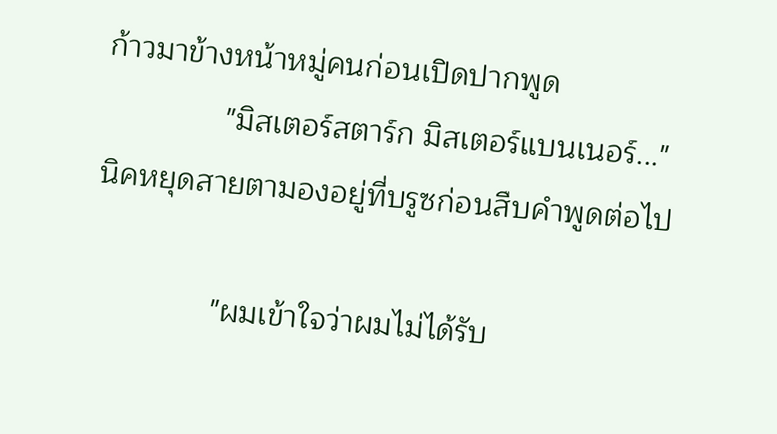ก้าวมาข้างหน้าหมู่คนก่อนเปิดปากพูด
              "มิสเตอร์สตาร์ก มิสเตอร์แบนเนอร์..."  นิคหยุดสายตามองอยู่ที่บรูซก่อนสืบคำพูดต่อไป

              "ผมเข้าใจว่าผมไม่ได้รับ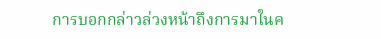การบอกกล่าวล่วงหน้าถึงการมาในค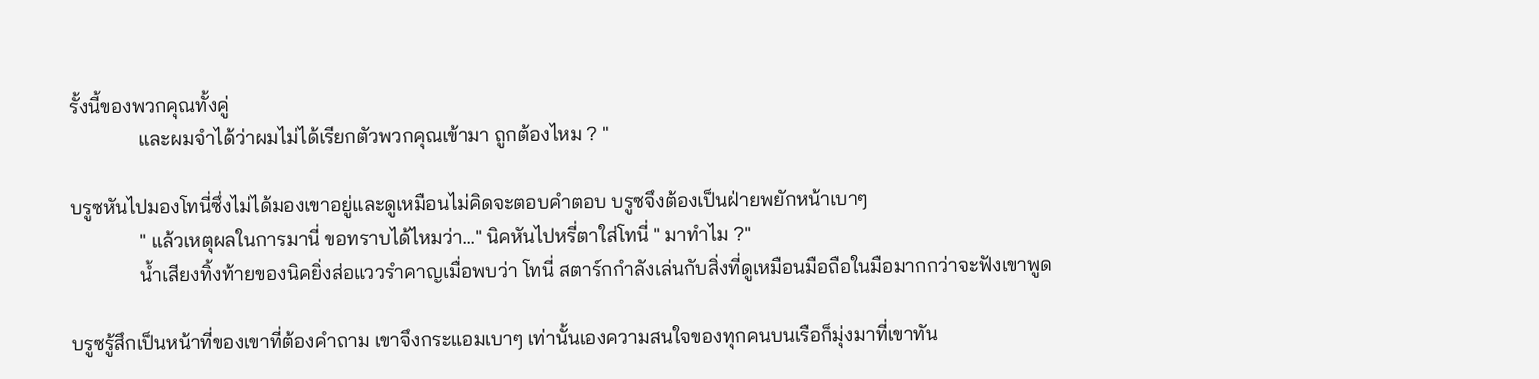รั้งนี้ของพวกคุณทั้งคู่
              และผมจำได้ว่าผมไม่ได้เรียกตัวพวกคุณเข้ามา ถูกต้องไหม ? "

บรูซหันไปมองโทนี่ซึ่งไม่ได้มองเขาอยู่และดูเหมือนไม่คิดจะตอบคำตอบ บรูซจึงต้องเป็นฝ่ายพยักหน้าเบาๆ
              " แล้วเหตุผลในการมานี่ ขอทราบได้ไหมว่า..." นิคหันไปหรี่ตาใส่โทนี่ " มาทำไม ?"
              น้ำเสียงทิ้งท้ายของนิคยิ่งส่อแววรำคาญเมื่อพบว่า โทนี่ สตาร์กกำลังเล่นกับสิ่งที่ดูเหมือนมือถือในมือมากกว่าจะฟังเขาพูด

บรูซรู้สึกเป็นหน้าที่ของเขาที่ต้องคำถาม เขาจึงกระแอมเบาๆ เท่านั้นเองความสนใจของทุกคนบนเรือก็มุ่งมาที่เขาทัน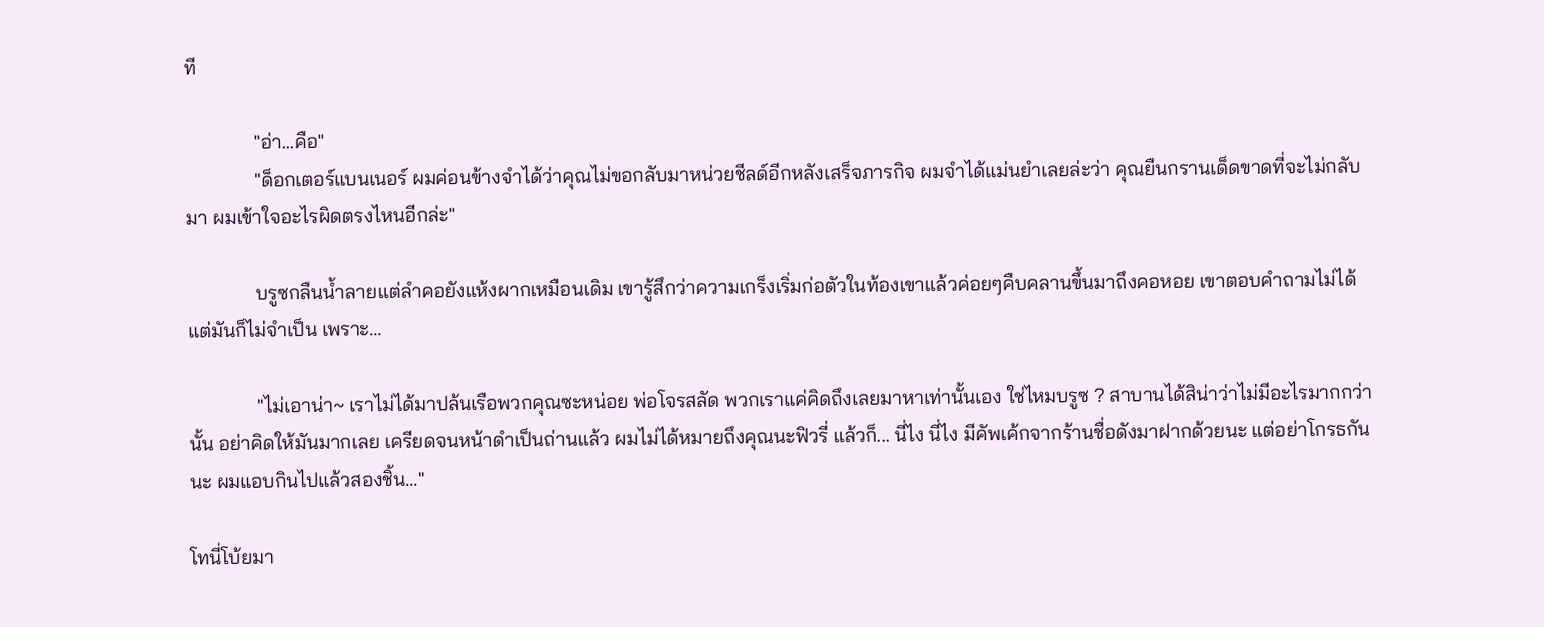ที

              "อ่า...คือ"
              "ด็อกเตอร์แบนเนอร์ ผมค่อนข้างจำได้ว่าคุณไม่ขอกลับมาหน่วยชีลด์อีกหลังเสร็จภารกิจ ผมจำได้แม่นยำเลยล่ะว่า คุณยืนกรานเด็ดขาดที่จะไม่กลับมา ผมเข้าใจอะไรผิดตรงไหนอีกล่ะ"

              บรูซกลืนน้ำลายแต่ลำคอยังแห้งผากเหมือนเดิม เขารู้สึกว่าความเกร็งเริ่มก่อตัวในท้องเขาแล้วค่อยๆคืบคลานขึ้นมาถึงคอหอย เขาตอบคำถามไม่ได้แต่มันก็ไม่จำเป็น เพราะ...

              "ไม่เอาน่า~ เราไม่ได้มาปล้นเรือพวกคุณซะหน่อย พ่อโจรสลัด พวกเราแค่คิดถึงเลยมาหาเท่านั้นเอง ใช่ไหมบรูซ ? สาบานได้สิน่าว่าไม่มีอะไรมากกว่านั้น อย่าคิดให้มันมากเลย เครียดจนหน้าดำเป็นถ่านแล้ว ผมไม่ได้หมายถึงคุณนะฟิวรี่ แล้วก็... นี่ไง นี่ไง มีคัพเค้กจากร้านชื่อดังมาฝากด้วยนะ แต่อย่าโกรธกันนะ ผมแอบกินไปแล้วสองชิ้น..."

โทนี่โบ้ยมา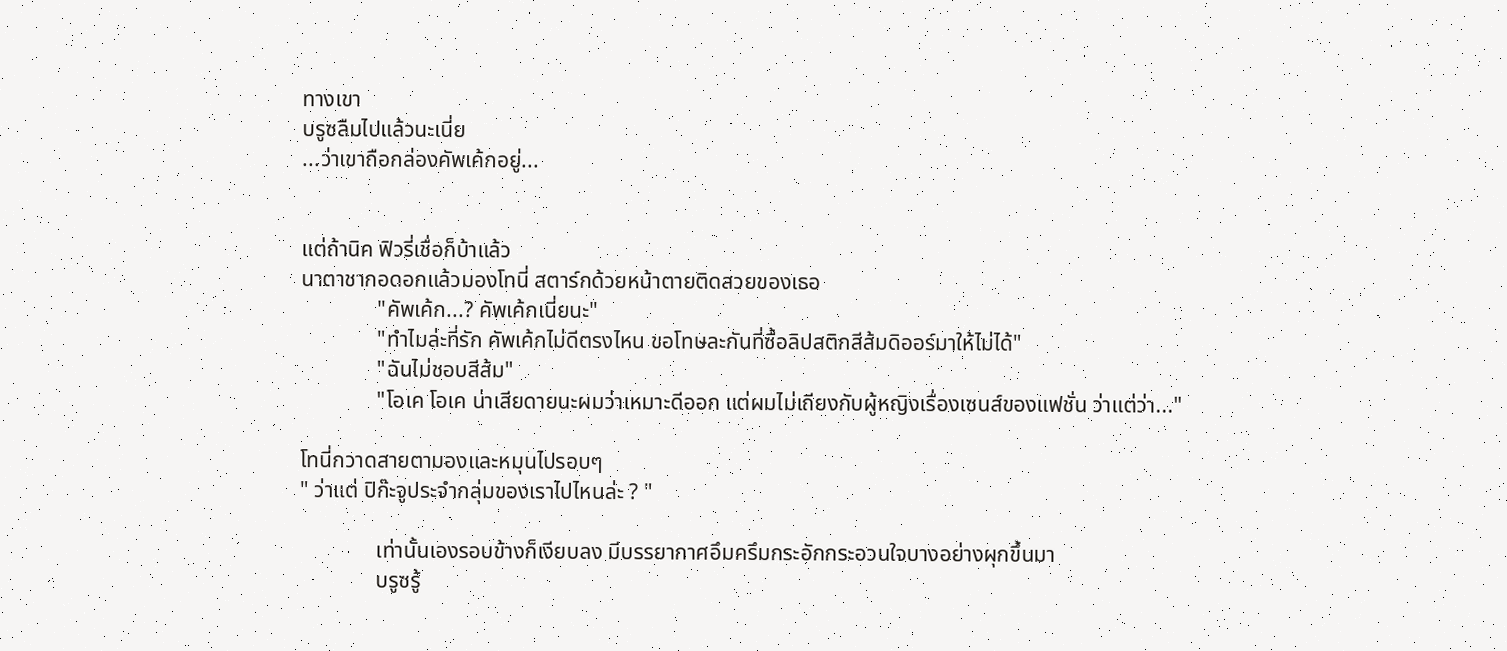ทางเขา
บรูซลืมไปแล้วนะเนี่ย
...ว่าเขาถือกล่องคัพเค้กอยู่...


แต่ถ้านิค ฟิวรี่เชื่อก็บ้าแล้ว
นาตาชากอดอกแล้วมองโทนี่ สตาร์กด้วยหน้าตายติดสวยของเธอ
              "คัพเค้ก...? คัพเค้กเนี่ยนะ"
              "ทำไมล่ะที่รัก คัพเค้กไม่ดีตรงไหน ขอโทษละกันที่ซื้อลิปสติกสีส้มดิออร์มาให้ไม่ได้"
              "ฉันไม่ชอบสีส้ม"
              "โอเค โอเค น่าเสียดายนะผมว่าเหมาะดีออก แต่ผมไม่เถียงกับผู้หญิงเรื่องเซนส์ของแฟชั่น ว่าแต่ว่า..."

โทนี่กวาดสายตามองและหมุนไปรอบๆ
" ว่าแต่ ปิก๊ะจูประจำกลุ่มของเราไปไหนล่ะ ? "

              เท่านั้นเองรอบข้างก็เงียบลง มีบรรยากาศอึมครึมกระอักกระอวนใจบางอย่างผุกขึ้นมา
              บรูซรู้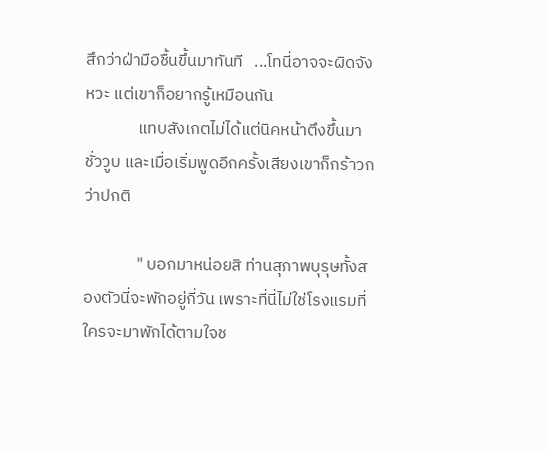สึกว่าฝ่ามือชื้นขึ้นมาทันที   ...โทนี่อาจจะผิดจังหวะ แต่เขาก็อยากรู้เหมือนกัน
              แทบสังเกตไม่ได้แต่นิคหน้าตึงขึ้นมาชั่ววูบ และเมื่อเริ่มพูดอีกครั้งเสียงเขาก็กร้าวกว่าปกติ

              " บอกมาหน่อยสิ ท่านสุภาพบุรุษทั้งสองตัวนี่จะพักอยู่กี่วัน เพราะที่นี่ไม่ใช่โรงแรมที่ใครจะมาพักได้ตามใจช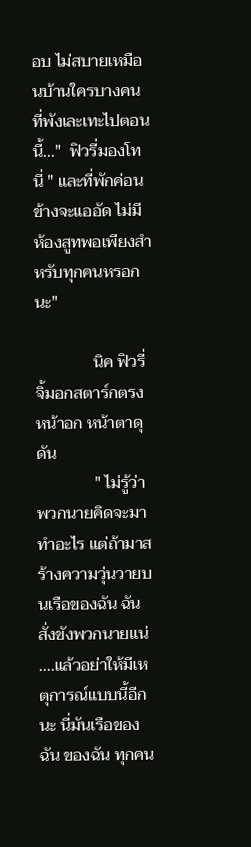อบ ไม่สบายเหมือนบ้านใครบางคนที่พังเละเทะไปตอนนี้..."  ฟิวรี่มองโทนี่ " และที่พักค่อนข้างจะแออัด ไม่มีห้องสูทพอเพียงสำหรับทุกคนหรอกนะ"

              นิค ฟิวรี่จิ้มอกสตาร์กตรงหน้าอก หน้าตาดุดัน
              " ไม่รู้ว่าพวกนายคิดจะมาทำอะไร แต่ถ้ามาสร้างความวุ่นวายบนเรือของฉัน ฉันสั่งขังพวกนายแน่ ....แล้วอย่าให้มีเหตุการณ์แบบนี้อีกนะ นี่มันเรือของฉัน ของฉัน ทุกคน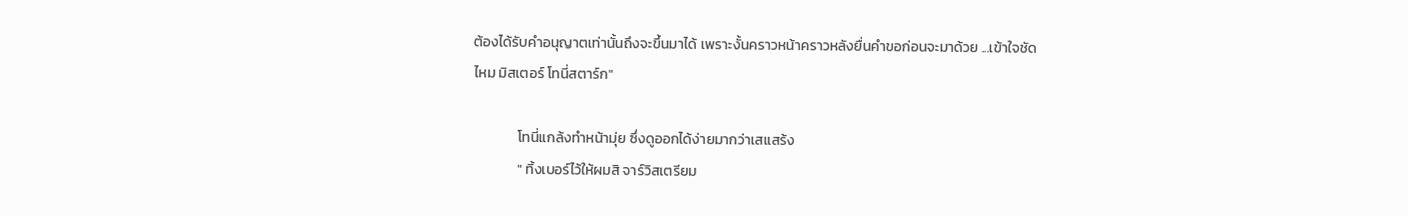ต้องได้รับคำอนุญาตเท่านั้นถึงจะขึ้นมาได้ เพราะงั้นคราวหน้าคราวหลังยื่นคำขอก่อนจะมาด้วย ...เข้าใจชัดไหม มิสเตอร์ โทนี่สตาร์ก"

              โทนี่แกล้งทำหน้ามุ่ย ซึ่งดูออกได้ง่ายมากว่าเสแสร้ง
              " ทิ้งเบอร์ไว้ให้ผมสิ จาร์วิสเตรียม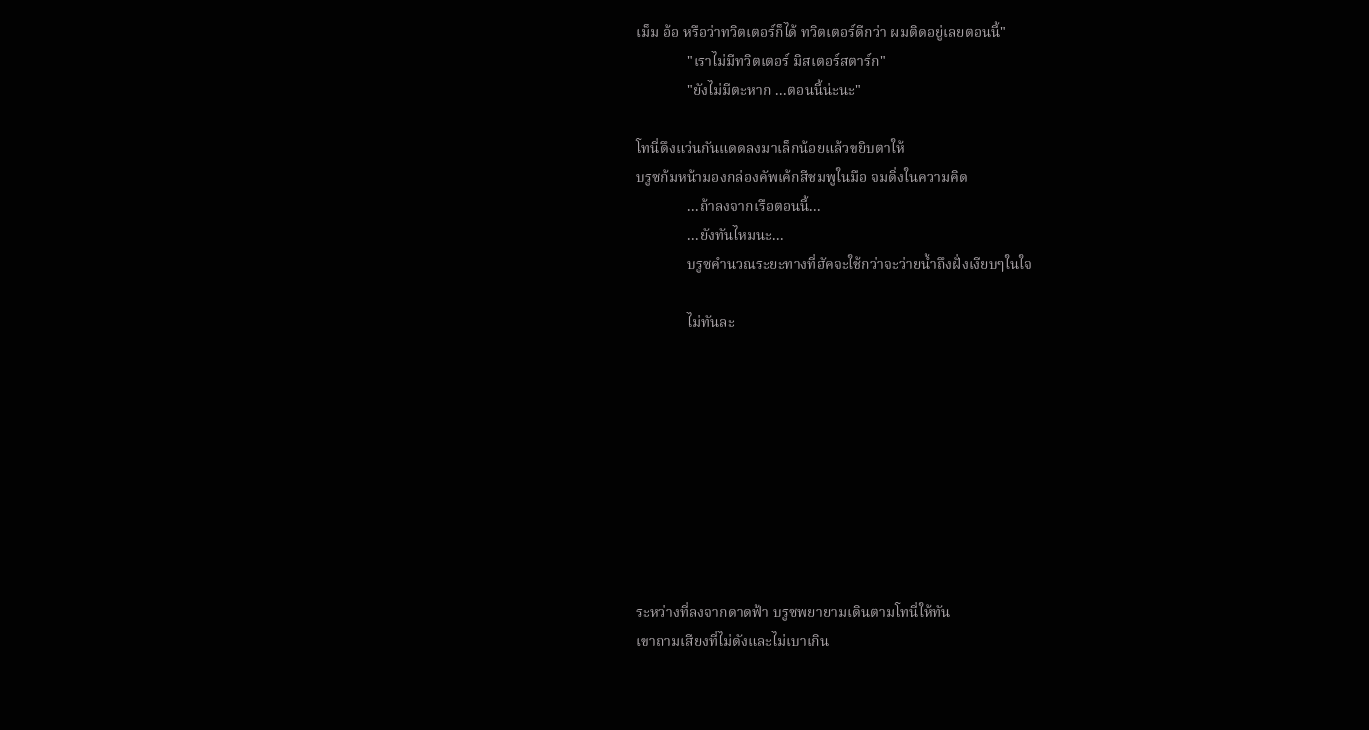เม็ม อ้อ หรือว่าทวิตเตอร์ก็ได้ ทวิตเตอร์ดีกว่า ผมติดอยู่เลยตอนนี้"
              "เราไม่มีทวิตเตอร์ มิสเตอร์สตาร์ก"
              "ยังไม่มีตะหาก ...ตอนนี้น่ะนะ"

โทนี่ดึงแว่นกันแดดลงมาเล็กน้อยแล้วขยิบตาให้
บรูซก้มหน้ามองกล่องคัพเค้กสีชมพูในมือ จมดิ่งในความคิด
              ...ถ้าลงจากเรือตอนนี้...
              ...ยังทันไหมนะ...
              บรูซคำนวณระยะทางที่ฮัคจะใช้กว่าจะว่ายน้ำถึงฝั่งเงียบๆในใจ

              ไม่ทันละ









ระหว่างที่ลงจากดาดฟ้า บรูซพยายามเดินตามโทนี่ให้ทัน
เขาถามเสียงที่ไม่ดังและไม่เบาเกิน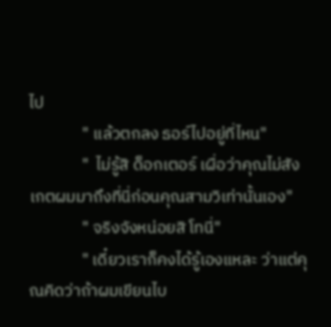ไป
              " แล้วตกลง ธอร์ไปอยู่ที่ไหน"
              "  ไม่รู้สิ ด็อกเตอร์ เผื่อว่าคุณไม่สังเกตผมมาถึงที่นี่ก่อนคุณสามวิเท่านั้นเอง"
              " จริงจังหน่อยสิ โทนี่"
              " เดี๋ยวเราก็คงได้รู้เองแหละ ว่าแต่คุณคิดว่าถ้าผมเขียนไบ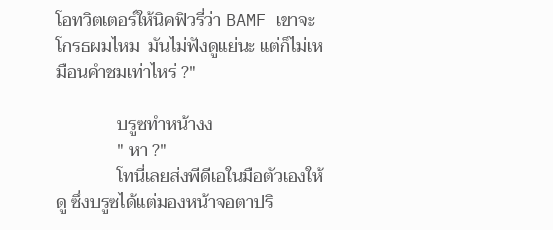โอทวิตเตอร์ให้นิคฟิวรี่ว่า BAMF เขาจะโกรธผมไหม  มันไม่ฟังดูแย่นะ แต่ก็ไม่เหมือนคำชมเท่าไหร่ ?"

              บรูซทำหน้างง
              " หา ?"
              โทนี่เลยส่งพีดีเอในมือตัวเองให้ดู ซึ่งบรูซได้แต่มองหน้าจอตาปริ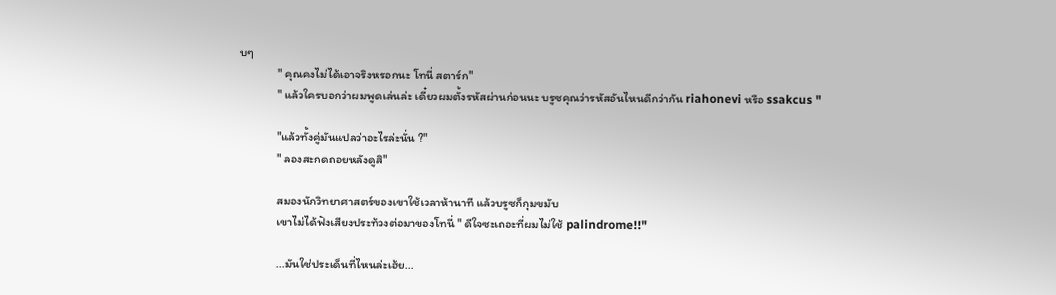บๆ
              " คุณคงไม่ได้เอาจริงหรอกนะ โทนี่ สตาร์ก"
              " แล้วใครบอกว่าผมพูดเล่นล่ะ เดี๋ยวผมตั้งรหัสผ่านก่อนนะ บรูซคุณว่ารหัสอันไหนดีกว่ากัน riahonevi หรือ ssakcus "

              "แล้วทั้งคู่มันแปลว่าอะไรล่ะนั่น ?"
              " ลองสะกดถอยหลังดูสิ"

              สมองนักวิทยาศาสตร์ของเขาใช้เวลาห้านาที แล้วบรูซก็กุมขมับ
              เขาไม่ได้ฟังเสียงประท้วงต่อมาของโทนี่ " ดีใจซะเถอะที่ผมไม่ใช้ palindrome!!"

              ...มันใช่ประเด็นที่ไหนล่ะเฮ้ย...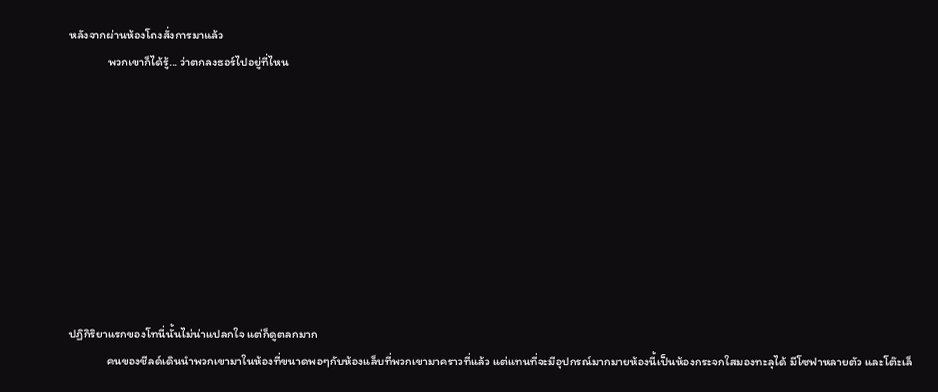หลังจากผ่านห้องโถงสั่งการมาแล้ว
              พวกเขาก็ได้รู้... ว่าตกลงธอร์ไปอยู่ที่ไหน









ปฏิกิริยาแรกของโทนี่นั้นไม่น่าแปลกใจ แต่ก็ดูตลกมาก
              คนของชีลด์เดินนำพวกเขามาในห้องที่ขนาดพอๆกับห้องแล็บที่พวกเขามาคราวที่แล้ว แต่แทนที่จะมีอุปกรณ์มากมายห้องนี้เป็นห้องกระจกใสมองทะลุได้ มีโซฟาหลายตัว และโต๊ะเล็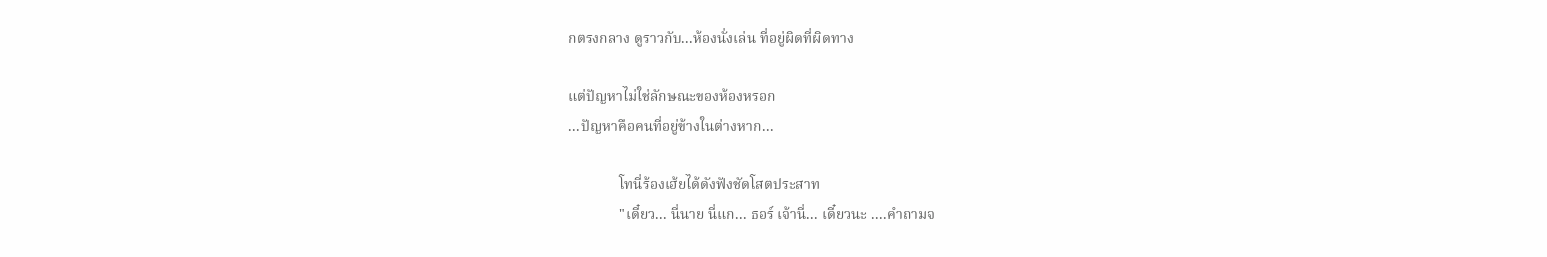กตรงกลาง ดูราวกับ...ห้องนั่งเล่น ที่อยู่ผิดที่ผิดทาง

แต่ปัญหาไม่ใช่ลักษณะของห้องหรอก
...ปัญหาคือคนที่อยู่ข้างในต่างหาก...

              โทนี่ร้องเฮ้ยได้ดังฟังชัดโสตประสาท
              "เดี๋ยว... นี่นาย นี่แก... ธอร์ เจ้านี่... เดี๋ยวนะ ....คำถามจ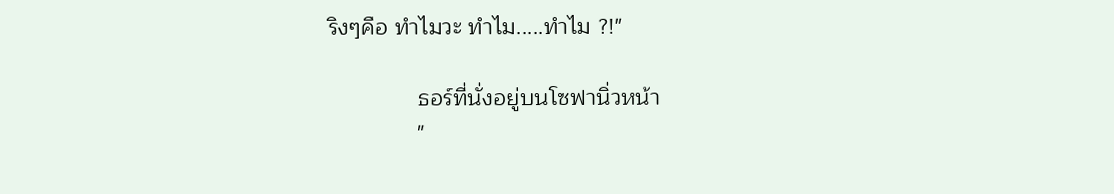ริงๆคือ ทำไมวะ ทำไม.....ทำไม ?!"

              ธอร์ที่นั่งอยู่บนโซฟานิ่วหน้า
              "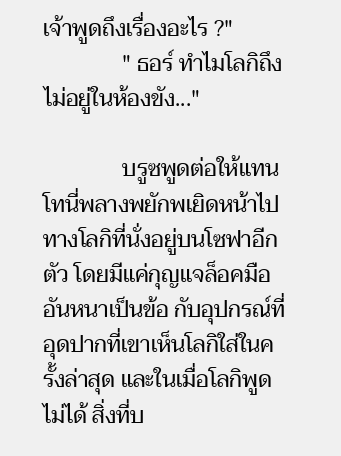เจ้าพูดถึงเรื่องอะไร ?"
              " ธอร์ ทำไมโลกิถึงไม่อยู่ในห้องขัง..."

              บรูซพูดต่อให้แทนโทนี่พลางพยักพเยิดหน้าไปทางโลกิที่นั่งอยู่บนโซฟาอีกตัว โดยมีแค่กุญแจล็อคมืออันหนาเป็นข้อ กับอุปกรณ์ที่อุดปากที่เขาเห็นโลกิใส่ในครั้งล่าสุด และในเมื่อโลกิพูดไม่ได้ สิ่งที่บ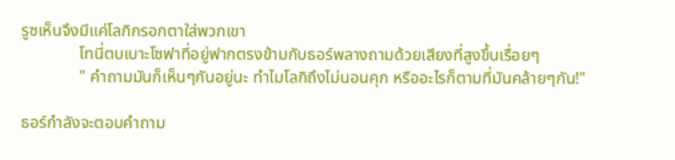รูซเห็นจึงมีแค่โลกิกรอกตาใส่พวกเขา
              โทนี่ตบเบาะโซฟาที่อยู่ฟากตรงข้ามกับธอร์พลางถามด้วยเสียงที่สูงขึ้นเรื่อยๆ
              " คำถามมันก็เห็นๆกันอยู่นะ ทำไมโลกิถึงไม่นอนคุก หรืออะไรก็ตามที่มันคล้ายๆกัน!"

ธอร์กำลังจะตอบคำถาม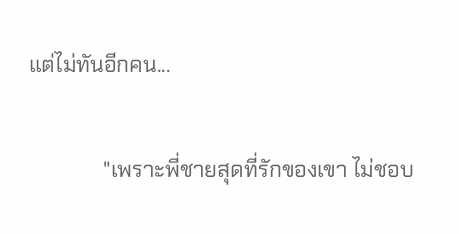แต่ไม่ทันอีกคน...

              "เพราะพี่ชายสุดที่รักของเขา ไม่ชอบ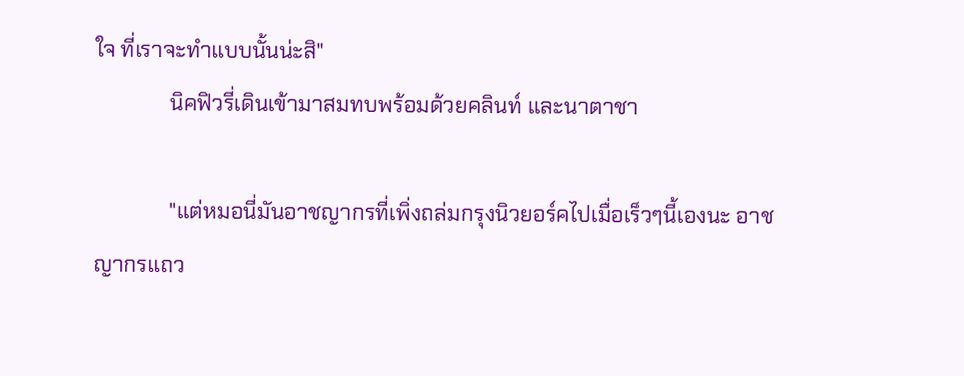ใจ ที่เราจะทำแบบนั้นน่ะสิ"
              นิคฟิวรี่เดินเข้ามาสมทบพร้อมด้วยคลินท์ และนาตาชา

              "แต่หมอนี่มันอาชญากรที่เพิ่งถล่มกรุงนิวยอร์คไปเมื่อเร็วๆนี้เองนะ อาชญากรแถว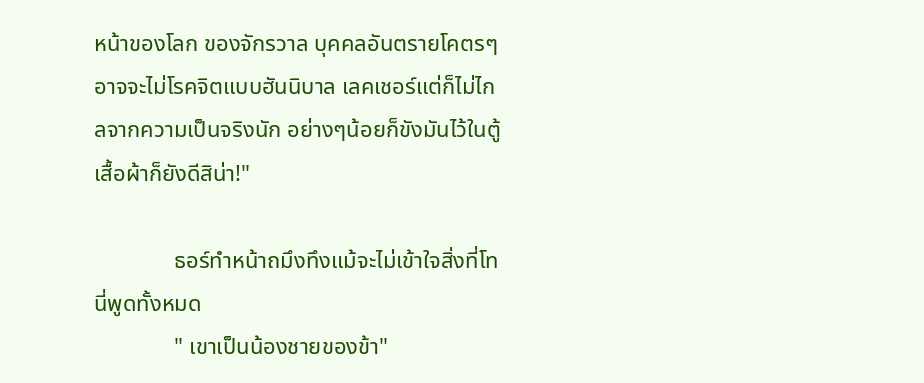หน้าของโลก ของจักรวาล บุคคลอันตรายโคตรๆ อาจจะไม่โรคจิตแบบฮันนิบาล เลคเชอร์แต่ก็ไม่ไกลจากความเป็นจริงนัก อย่างๆน้อยก็ขังมันไว้ในตู้เสื้อผ้าก็ยังดีสิน่า!"

              ธอร์ทำหน้าถมึงทึงแม้จะไม่เข้าใจสิ่งที่โทนี่พูดทั้งหมด
              " เขาเป็นน้องชายของข้า"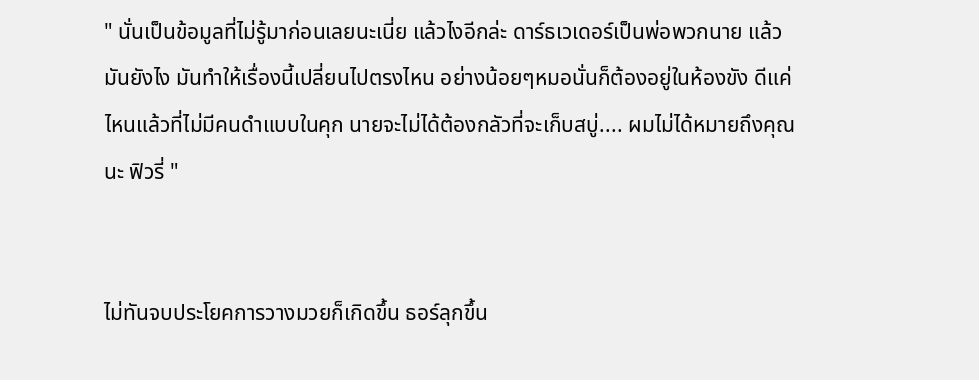" นั่นเป็นข้อมูลที่ไม่รู้มาก่อนเลยนะเนี่ย แล้วไงอีกล่ะ ดาร์ธเวเดอร์เป็นพ่อพวกนาย แล้วมันยังไง มันทำให้เรื่องนี้เปลี่ยนไปตรงไหน อย่างน้อยๆหมอนั่นก็ต้องอยู่ในห้องขัง ดีแค่ไหนแล้วที่ไม่มีคนดำแบบในคุก นายจะไม่ได้ต้องกลัวที่จะเก็บสบู่.... ผมไม่ได้หมายถึงคุณนะ ฟิวรี่ "


ไม่ทันจบประโยคการวางมวยก็เกิดขึ้น ธอร์ลุกขึ้น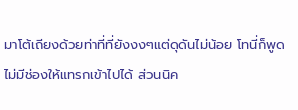มาโต้เถียงด้วยท่าที่ที่ยังงงๆแต่ดุดันไม่น้อย โทนี่ก็พูดไม่มีช่องให้แทรกเข้าไปได้ ส่วนนิค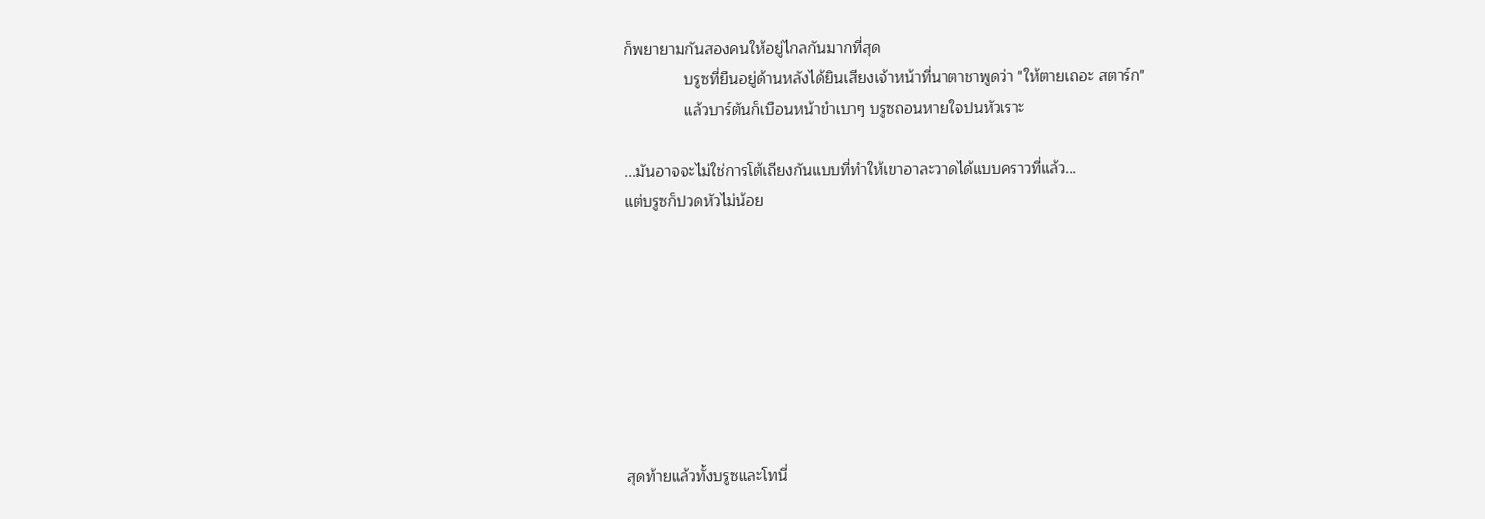ก็พยายามกันสองคนให้อยู่ไกลกันมากที่สุด
              บรูซที่ยืนอยู่ด้านหลังได้ยินเสียงเจ้าหน้าที่นาตาชาพูดว่า "ให้ตายเถอะ สตาร์ก"
              แล้วบาร์ตันก็เบือนหน้าขำเบาๆ บรูซถอนหายใจปนหัวเราะ

...มันอาจจะไม่ใช่การโต้เถียงกันแบบที่ทำให้เขาอาละวาดได้แบบคราวที่แล้ว...
แต่บรูซก็ปวดหัวไม่น้อย








สุดท้ายแล้วทั้งบรูซและโทนี่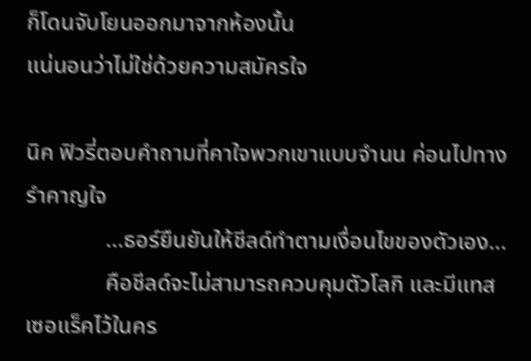ก็โดนจับโยนออกมาจากห้องนั้น
แน่นอนว่าไม่ใช่ด้วยความสมัครใจ

นิค ฟิวรี่ตอบคำถามที่คาใจพวกเขาแบบจำนน ค่อนไปทางรำคาญใจ
              ...ธอร์ยืนยันให้ชีลด์ทำตามเงื่อนไขของตัวเอง...
              คือชีลด์จะไม่สามารถควบคุมตัวโลกิ และมีแทสเซอแร็คไว้ในคร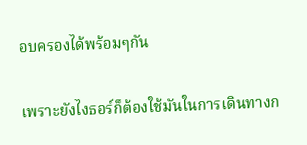อบครองได้พร้อมๆกัน

เพราะยังไงธอร์ก็ต้องใช้มันในการเดินทางก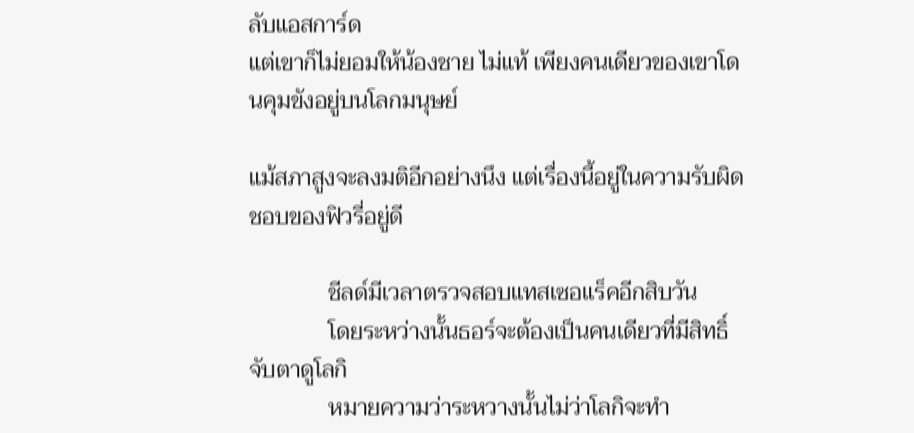ลับแอสการ์ด
แต่เขาก็ไม่ยอมให้น้องชาย ไม่แท้ เพียงคนเดียวของเขาโดนคุมขังอยู่บนโลกมนุษย์

แม้สภาสูงจะลงมติอีกอย่างนึง แต่เรื่องนี้อยู่ในความรับผิดชอบของฟิวรี่อยู่ดี

              ชีลด์มีเวลาตรวจสอบแทสเซอแร็คอีกสิบวัน
              โดยระหว่างนั้นธอร์จะต้องเป็นคนเดียวที่มีสิทธิ์จับตาดูโลกิ
              หมายความว่าระหวางนั้นไม่ว่าโลกิจะทำ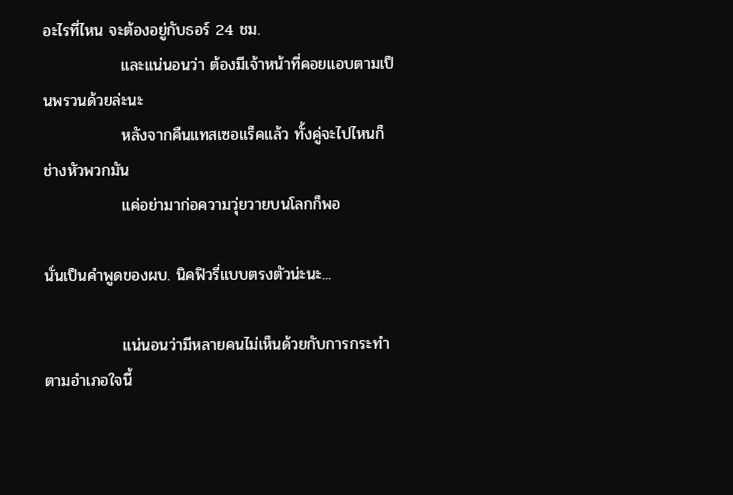อะไรที่ไหน จะต้องอยู่กับธอร์ 24 ชม.
              และแน่นอนว่า ต้องมีเจ้าหน้าที่คอยแอบตามเป็นพรวนด้วยล่ะนะ
              หลังจากคืนแทสเซอแร็คแล้ว ทั้งคู่จะไปไหนก็ช่างหัวพวกมัน
              แค่อย่ามาก่อความวุ่ยวายบนโลกก็พอ

นั่นเป็นคำพูดของผบ. นิคฟิวรี่แบบตรงตัวน่ะนะ...

              แน่นอนว่ามีหลายคนไม่เห็นด้วยกับการกระทำตามอำเภอใจนี้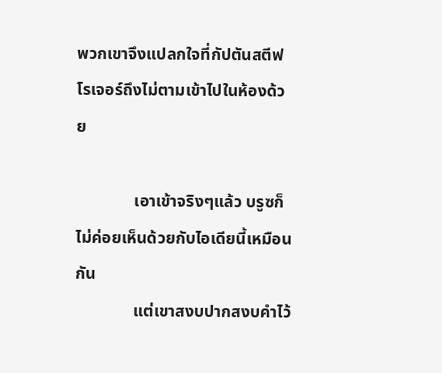พวกเขาจึงแปลกใจที่กัปตันสตีฟ โรเจอร์ถึงไม่ตามเข้าไปในห้องด้วย

              เอาเข้าจริงๆแล้ว บรูซก็ไม่ค่อยเห็นด้วยกับไอเดียนี้เหมือนกัน
              แต่เขาสงบปากสงบคำไว้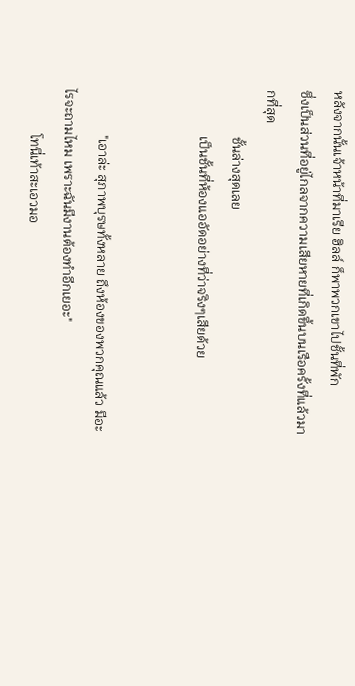หลังจากนั้นเจ้าหน้าที่มาเรีย ฮิลล์ ก็พาพวกเขาไปชั้นที่พัก
ซึ่งเป็นส่วนที่อยู่ไกลจากความเสียหายที่เกิดขึ้นบนเรือครั้งที่แล้วมากที่สุด
              ชั้นล่างสุดเลย
              เป็นชั้นที่ห้องแออัดอย่างที่ว่าจริงๆเสียด้วย


              "เอาล่ะ สุภาพบุรษทั้งหลาย ถึงห้องของพวกคุณแล้ว มีอะไรจะถามไหม เพราะฉันมีงานต้องทำอีกเยอะ"
              โทนี่เท้าสะเอวมอ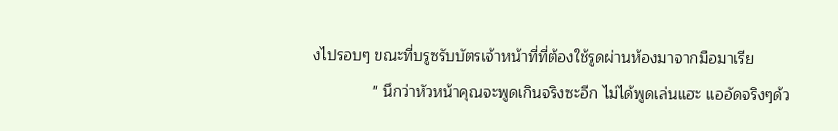งไปรอบๆ ขณะที่บรูซรับบัตรเจ้าหน้าที่ที่ต้องใช้รูดผ่านห้องมาจากมือมาเรีย
              " นึกว่าหัวหน้าคุณจะพูดเกินจริงซะอีก ไม่ได้พูดเล่นแฮะ แออัดจริงๆด้ว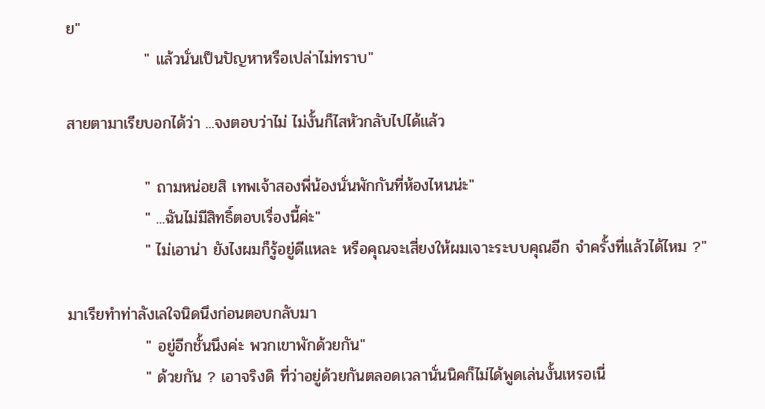ย"
              " แล้วนั่นเป็นปัญหาหรือเปล่าไม่ทราบ"

สายตามาเรียบอกได้ว่า ...จงตอบว่าไม่ ไม่งั้นก็ไสหัวกลับไปได้แล้ว

              " ถามหน่อยสิ เทพเจ้าสองพี่น้องนั่นพักกันที่ห้องไหนน่ะ"
              " ...ฉันไม่มีสิทธิ์ตอบเรื่องนี้ค่ะ"
              " ไม่เอาน่า ยังไงผมก็รู้อยู่ดีแหละ หรือคุณจะเสี่ยงให้ผมเจาะระบบคุณอีก จำครั้งที่แล้วได้ไหม ?"

มาเรียทำท่าลังเลใจนิดนึงก่อนตอบกลับมา
              " อยู่อีกชั้นนึงค่ะ พวกเขาพักด้วยกัน"
              " ด้วยกัน ? เอาจริงดิ ที่ว่าอยู่ด้วยกันตลอดเวลานั่นนิคก็ไม่ได้พูดเล่นงั้นเหรอเนี่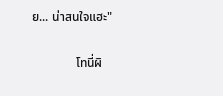ย... น่าสนใจแฮะ"

              โทนี่ผิ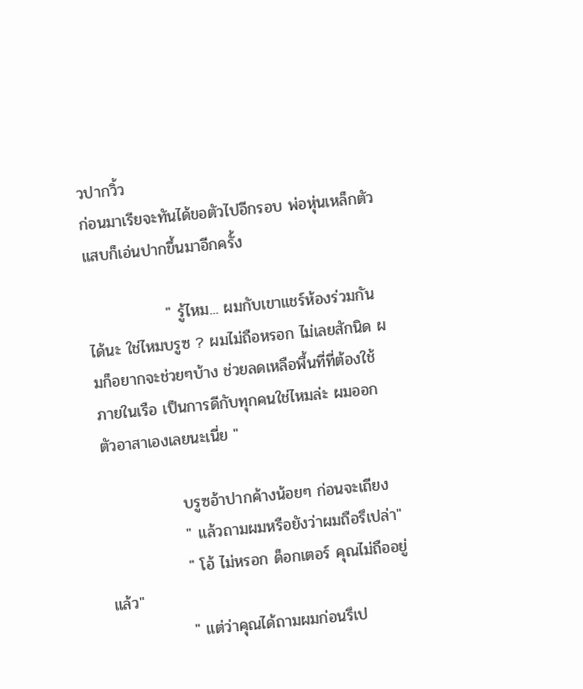วปากวิ้ว
ก่อนมาเรียจะทันได้ขอตัวไปอีกรอบ พ่อหุ่นเหล็กตัวแสบก็เอ่นปากขึ้นมาอีกครั้ง

              " รู้ไหม... ผมกับเขาแชร์ห้องร่วมกันได้นะ ใช่ไหมบรูซ ? ผมไม่ถือหรอก ไม่เลยสักนิด ผมก็อยากจะช่วยๆบ้าง ช่วยลดเหลือพื้นที่ที่ต้องใช้ภายในเรือ เป็นการดีกับทุกคนใช่ไหมล่ะ ผมออกตัวอาสาเองเลยนะเนี่ย "

              บรูซอ้าปากค้างน้อยๆ ก่อนจะเถียง
              " แล้วถามผมหรือยังว่าผมถือรึเปล่า"
              " โอ้ ไม่หรอก ด็อกเตอร์ คุณไม่ถืออยู่แล้ว"
              " แต่ว่าคุณได้ถามผมก่อนรึเป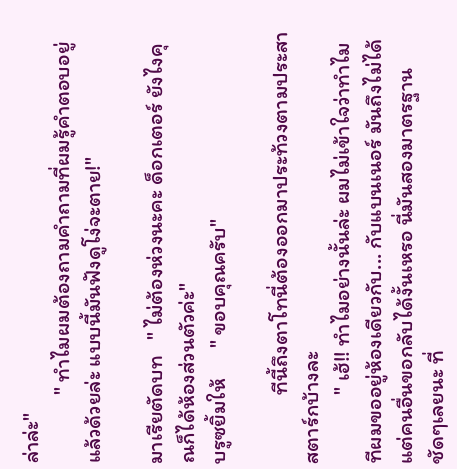ล่าล่ะ"
              " ทำไมผมต้องถามคำถามที่ผมรู้คำตอบอยู่แล้วด้วยล่ะ แบบนี้มันฟังดูโง่จะตาย!"

มาเรียตัดบท   " ไม่ต้องห่วงนะคะ ด็อกเตอร์ ยังไงคุณก็ได้ห้องส่วนตัวค่ะ"
บรูซยิ้มให้      " ขอบคุณครับ"

              ทีนี้ถึงตาโทนี่ต้องออกมาประท้วงตามประสาสตาร์กบ้างละ
              " เฮ้!! ทำไมอย่างนั้นล่ะ ผมไม่เข้าใจว่าทำไมทีผมขออยู่ห้องเดียวกับ... กับแบนเนอร์ มันถึงไม่ได้ แต่คนอื่นขอกลับได้งั้นเหรอ นี่มันสองมาตรฐานชัดๆเลยนะ ที่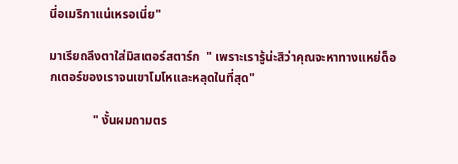นี่อเมริกาแน่เหรอเนี่ย"

มาเรียถลึงตาใส่มิสเตอร์สตาร์ก  " เพราะเรารู้น่ะสิว่าคุณจะหาทางแหย่ด็อกเตอร์ของเราจนเขาโมโหและหลุดในที่สุด"

              " งั้นผมถามตร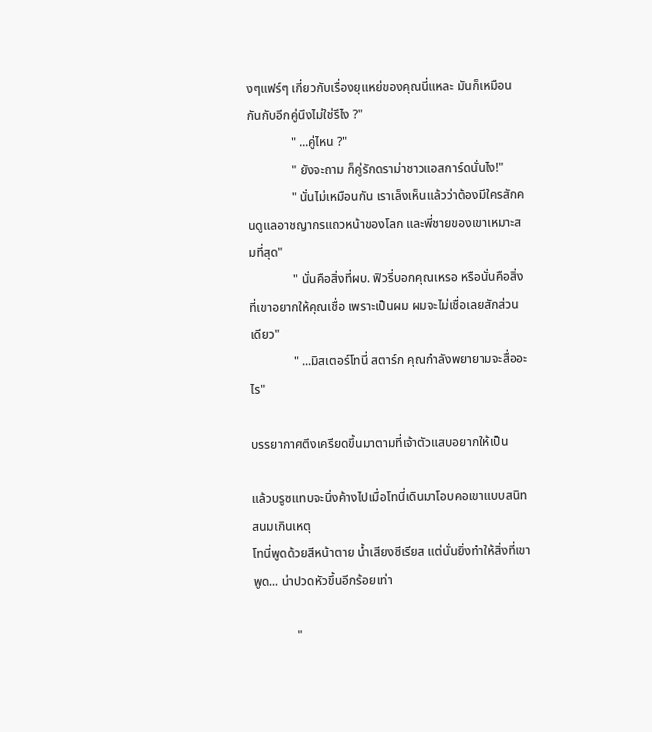งๆแฟร์ๆ เกี่ยวกับเรื่องยุแหย่ของคุณนี่แหละ มันก็เหมือนกันกับอีกคู่นึงไม่ใช่รึไง ?"
              " ...คู่ไหน ?"
              " ยังจะถาม ก็คู่รักดราม่าชาวแอสการ์ดนั่นไง!"
              " นั่นไม่เหมือนกัน เราเล็งเห็นแล้วว่าต้องมีใครสักคนดูแลอาชญากรแถวหน้าของโลก และพี่ชายของเขาเหมาะสมที่สุด"
              " นั่นคือสิ่งที่ผบ. ฟิวรี่บอกคุณเหรอ หรือนั่นคือสิ่งที่เขาอยากให้คุณเชื่อ เพราะเป็นผม ผมจะไม่เชื่อเลยสักส่วนเดียว"
              " ...มิสเตอร์โทนี่ สตาร์ก คุณกำลังพยายามจะสื่ออะไร"

บรรยากาศตึงเครียดขึ้นมาตามที่เจ้าตัวแสบอยากให้เป็น

แล้วบรูซแทบจะนิ่งค้างไปเมื่อโทนี่เดินมาโอบคอเขาแบบสนิทสนมเกินเหตุ
โทนี่พูดด้วยสีหน้าตาย น้ำเสียงซีเรียส แต่นั่นยิ่งทำให้สิ่งที่เขาพูด... น่าปวดหัวขึ้นอีกร้อยเท่า

              "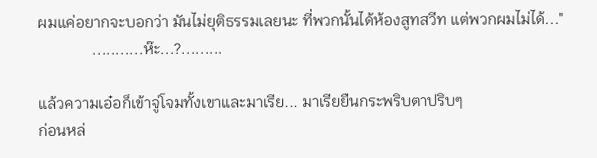ผมแค่อยากจะบอกว่า มันไม่ยุติธรรมเลยนะ ที่พวกนั้นได้ห้องสูทสวีท แต่พวกผมไม่ได้..."
              ...........ห๊ะ...?.........

แล้วความเอ๋อก็เข้าจู่โจมทั้งเขาและมาเรีย... มาเรียยืนกระพริบตาปริบๆ
ก่อนหล่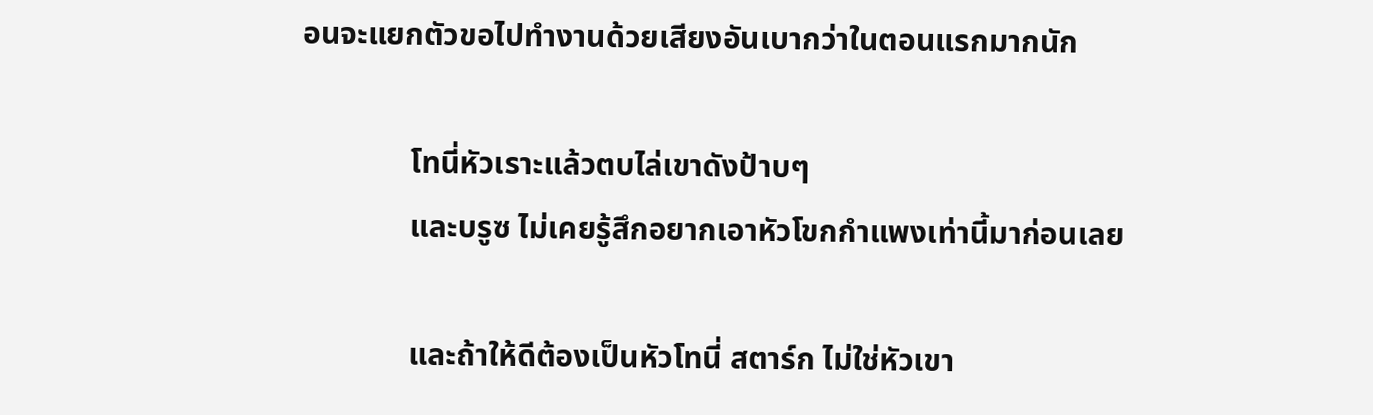อนจะแยกตัวขอไปทำงานด้วยเสียงอันเบากว่าในตอนแรกมากนัก

              โทนี่หัวเราะแล้วตบไล่เขาดังป้าบๆ
              และบรูซ ไม่เคยรู้สึกอยากเอาหัวโขกกำแพงเท่านี้มาก่อนเลย

              และถ้าให้ดีต้องเป็นหัวโทนี่ สตาร์ก ไม่ใช่หัวเขา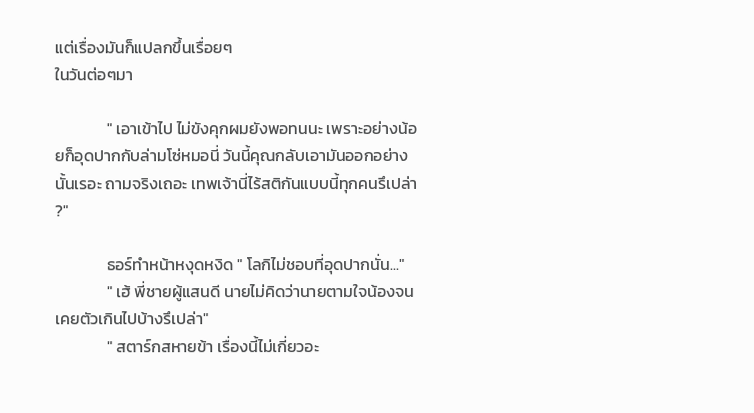แต่เรื่องมันก็แปลกขึ้นเรื่อยๆ
ในวันต่อๆมา

              " เอาเข้าไป ไม่ขังคุกผมยังพอทนนะ เพราะอย่างน้อยก็อุดปากกับล่ามโซ่หมอนี่ วันนี้คุณกลับเอามันออกอย่างนั้นเรอะ ถามจริงเถอะ เทพเจ้านี่ไร้สติกันแบบนี้ทุกคนรึเปล่า ?"

              ธอร์ทำหน้าหงุดหงิด " โลกิไม่ชอบที่อุดปากนั่น..."
              " เฮ้ พี่ชายผู้แสนดี นายไม่คิดว่านายตามใจน้องจนเคยตัวเกินไปบ้างรึเปล่า"
              " สตาร์กสหายข้า เรื่องนี้ไม่เกี่ยวอะ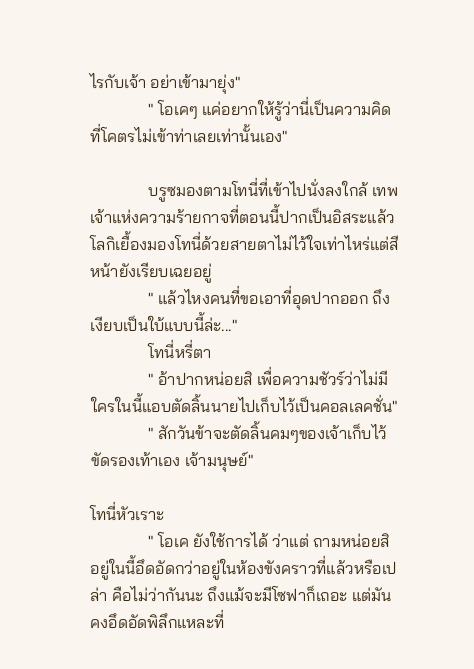ไรกับเจ้า อย่าเข้ามายุ่ง"
              " โอเคๆ แค่อยากให้รู้ว่านี่เป็นความคิดที่โคตรไม่เข้าท่าเลยเท่านั้นเอง"

              บรูซมองตามโทนี่ที่เข้าไปนั่งลงใกล้ เทพเจ้าแห่งความร้ายกาจที่ตอนนี้ปากเป็นอิสระแล้ว โลกิเยื้องมองโทนี่ด้วยสายตาไม่ไว้ใจเท่าไหร่แต่สีหน้ายังเรียบเฉยอยู่
              " แล้วไหงคนที่ขอเอาที่อุดปากออก ถึงเงียบเป็นใบ้แบบนี้ล่ะ..."
              โทนี่หรี่ตา
              " อ้าปากหน่อยสิ เพื่อความชัวร์ว่าไม่มีใครในนี้แอบตัดลิ้นนายไปเก็บไว้เป็นคอลเลคชั่น"
              " สักวันข้าจะตัดลิ้นคมๆของเจ้าเก็บไว้ขัดรองเท้าเอง เจ้ามนุษย์"

โทนี่หัวเราะ
              " โอเค ยังใช้การได้ ว่าแต่ ถามหน่อยสิ อยู่ในนี้อึดอัดกว่าอยู่ในห้องขังคราวที่แล้วหรือเปล่า คือไม่ว่ากันนะ ถึงแม้จะมีโซฟาก็เถอะ แต่มันคงอึดอัดพิลึกแหละที่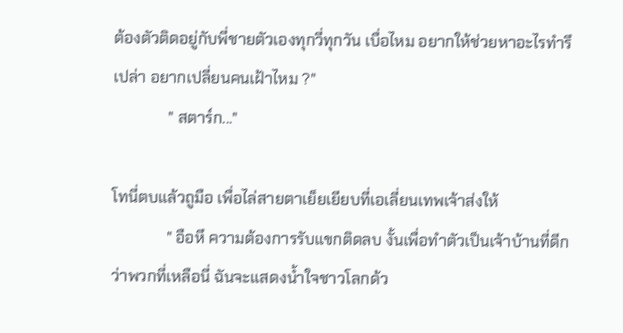ต้องตัวติดอยู่กับพี่ชายตัวเองทุกวี่ทุกวัน เบื่อไหม อยากให้ช่วยหาอะไรทำรึเปล่า อยากเปลี่ยนคนเฝ้าไหม ?"
              " สตาร์ก..."

โทนี่ตบแล้วถูมือ เพื่อไล่สายตาเย็ยเยียบที่เอเลี่ยนเทพเจ้าส่งให้
              " อือหึ ความต้องการรับแขกติดลบ งั้นเพื่อทำตัวเป็นเจ้าบ้านที่ดีกว่าพวกที่เหลือนี่ ฉันจะแสดงน้ำใจชาวโลกด้ว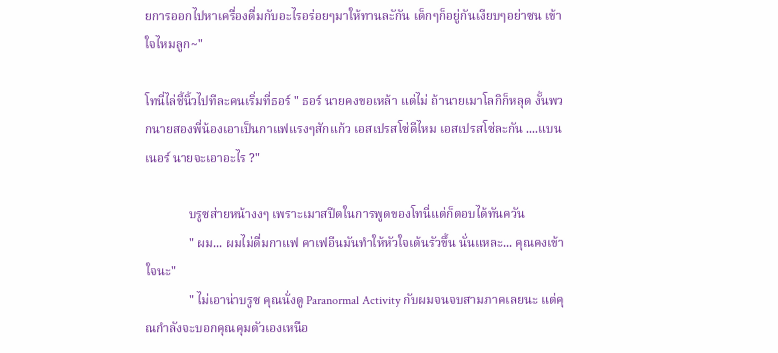ยการออกไปหาเครื่องดื่มกับอะไรอร่อยๆมาให้ทานละักัน เด็กๆก็อยู่กันเงียบๆอย่าซน เข้าใจไหมลูก~"

โทนี่ไล่ชี้นิ้วไปทีละคนเริ่มที่ธอร์ " ธอร์ นายคงขอเหล้า แต่ไม่ ถ้านายเมาโลกิก็หลุด งั้นพวกนายสองพี่น้องเอาเป็นกาแฟแรงๆสักแก้ว เอสเปรสโซ่ดีไหม เอสเปรสโซ่ละกัน ....แบนเนอร์ นายจะเอาอะไร ?"

              บรูซส่ายหน้างงๆ เพราะเมาสปีตในการพูดของโทนี่แต่ก็ตอบได้ทันควัน
              " ผม... ผมไม่ดื่มกาแฟ คาเฟอีนมันทำให้หัวใจเต้นรัวขึ้น นั่นแหละ... คุณคงเข้าใจนะ"
              " ไม่เอาน่าบรูซ คุณนั่งดู Paranormal Activity กับผมจนจบสามภาคเลยนะ แต่คุณกำลังจะบอกคุณคุมตัวเองเหนือ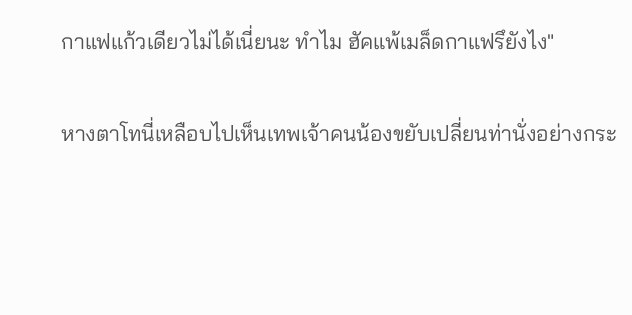กาแฟแก้วเดียวไม่ได้เนี่ยนะ ทำไม ฮัคแพ้เมล็ดกาแฟรึยังไง"

หางตาโทนี่เหลือบไปเห็นเทพเจ้าคนน้องขยับเปลี่ยนท่านั่งอย่างกระ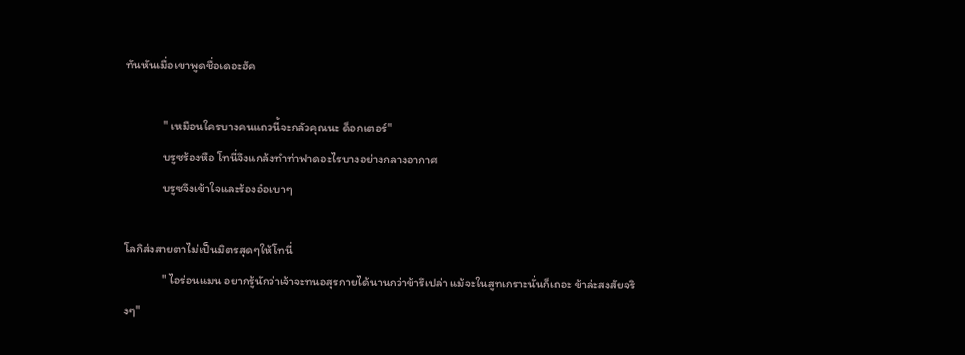ทันหันเมื่อเขาพูดชื่อเดอะฮัค

              " เหมือนใครบางคนแถวนี้จะกลัวคุณนะ ด็อกเตอร์"
              บรูซร้องหือ โทนี่จึงแกล้งทำท่าฟาดอะไรบางอย่างกลางอากาศ
              บรูซจึงเข้าใจและร้องอ๋อเบาๆ

โลกิส่งสายตาไม่เป็นมิตรสุดๆให้โทนี่
              " ไอร่อนแมน อยากรู้นักว่าเจ้าจะทนอสุรกายได้นานกว่าข้ารึเปล่า แม้จะในสูทเกราะนั่นก็เถอะ ข้าล่ะสงสัยจริงๆ"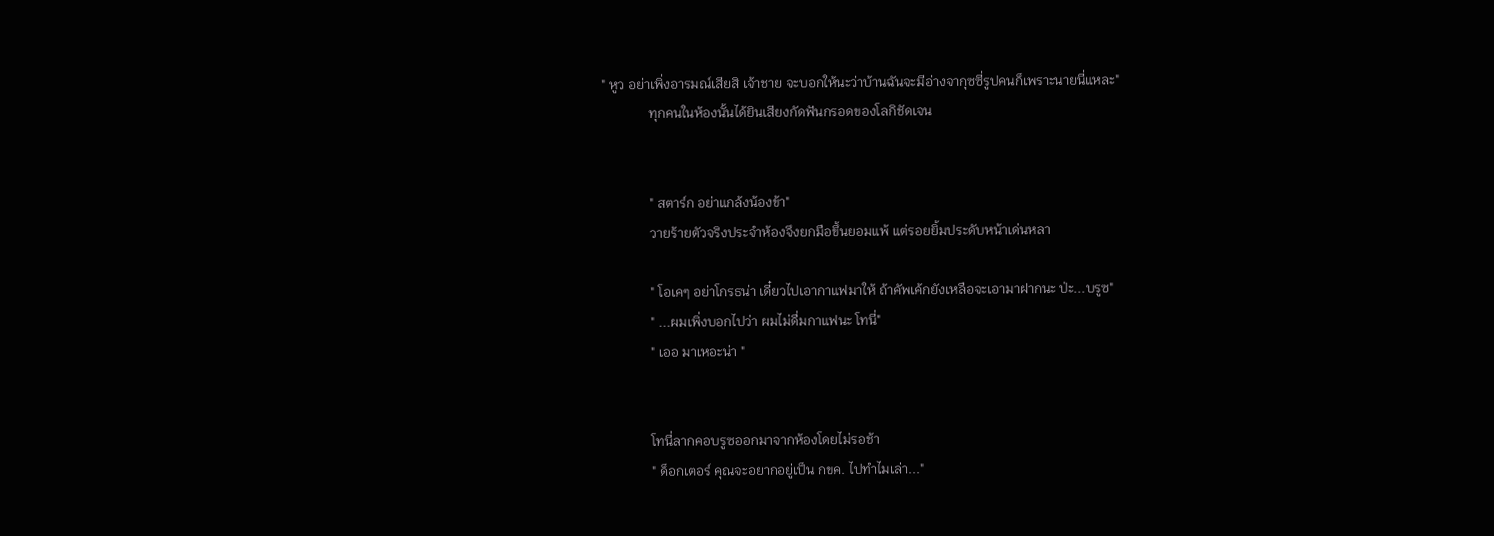" หูว อย่าเพิ่งอารมณ์เสียสิ เจ้าชาย จะบอกให้นะว่าบ้านฉันจะมีอ่างจากุซซี่รูปคนก็เพราะนายนี่แหละ"
              ทุกคนในห้องนั้นได้ยินเสียงกัดฟันกรอดของโลกิชัดเจน


              " สตาร์ก อย่าแกล้งน้องข้า"
              วายร้ายตัวจริงประจำห้องจึงยกมือขึ้นยอมแพ้ แต่รอยยิ้มประดับหน้าเด่นหลา

              " โอเคๆ อย่าโกรธน่า เดี๋ยวไปเอากาแฟมาให้ ถ้าคัพเค้กยังเหลือจะเอามาฝากนะ ป่ะ...บรูซ"
              " ...ผมเพิ่งบอกไปว่า ผมไม่ดื่มกาแฟนะ โทนี่"
              " เออ มาเหอะน่า "


              โทนี่ลากคอบรูซออกมาจากห้องโดยไม่รอช้า
              " ด็อกเตอร์ คุณจะอยากอยู่เป็น กขค. ไปทำไมเล่า..."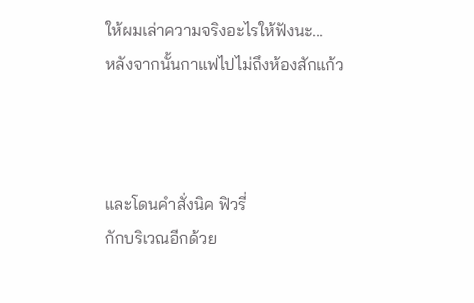ให้ผมเล่าความจริงอะไรให้ฟังนะ...
หลังจากนั้นกาแฟไปไม่ถึงห้องสักแก้ว



และโดนคำสั่งนิค ฟิวรี่
กักบริเวณอีกด้วย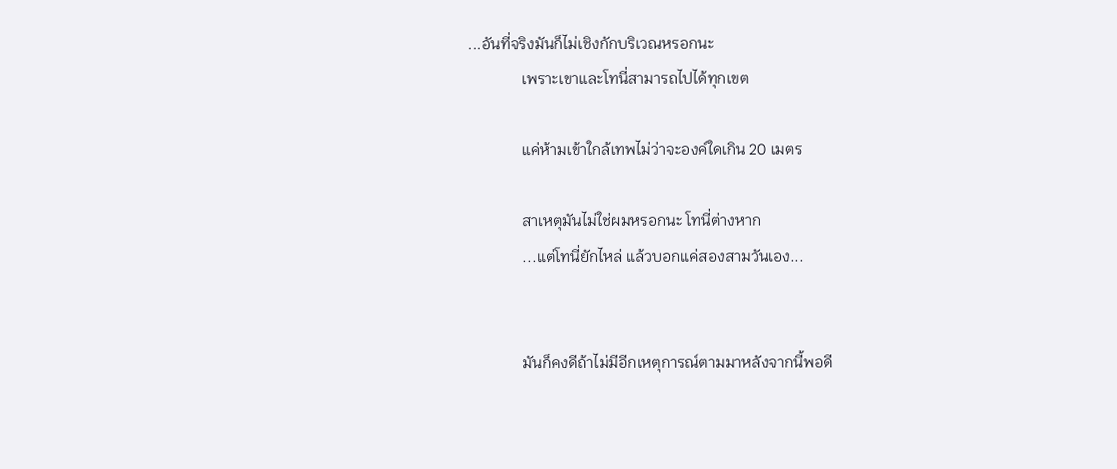...อันที่จริงมันก็ไม่เชิงกักบริเวณหรอกนะ
              เพราะเขาและโทนี่สามารถไปได้ทุกเขต

              แค่ห้ามเข้าใกล้เทพไม่ว่าจะองค์ใดเกิน 20 เมตร

              สาเหตุมันไม่ใช่ผมหรอกนะ โทนี่ต่างหาก
              ...แต่โทนี่ยักไหล่ แล้วบอกแค่สองสามวันเอง...


              มันก็คงดีถ้าไม่มีอีกเหตุการณ์ตามมาหลังจากนี้พอดี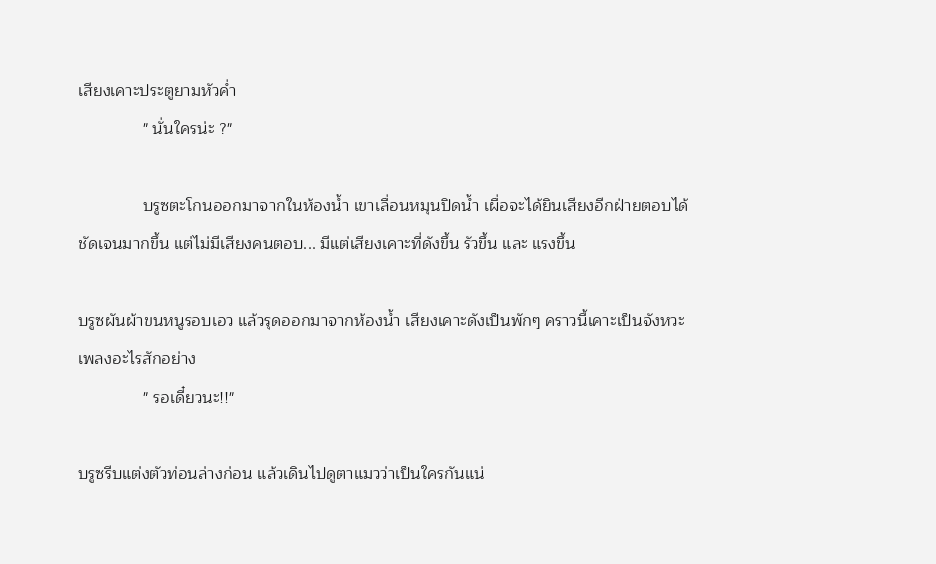เสียงเคาะประตูยามหัวค่ำ
              " นั่นใครน่ะ ?"

              บรูซตะโกนออกมาจากในห้องน้ำ เขาเลื่อนหมุนปิดน้ำ เผื่อจะได้ยินเสียงอีกฝ่ายตอบได้ชัดเจนมากขึ้น แต่ไม่มีเสียงคนตอบ... มีแต่เสียงเคาะที่ดังขึ้น รัวขึ้น และ แรงขึ้น

บรูซผันผ้าขนหนูรอบเอว แล้วรุดออกมาจากห้องน้ำ เสียงเคาะดังเป็นพักๆ คราวนี้เคาะเป็นจังหวะเพลงอะไรสักอย่าง
              " รอเดี๋ยวนะ!!"

บรูซรีบแต่งตัวท่อนล่างก่อน แล้วเดินไปดูตาแมวว่าเป็นใครกันแน่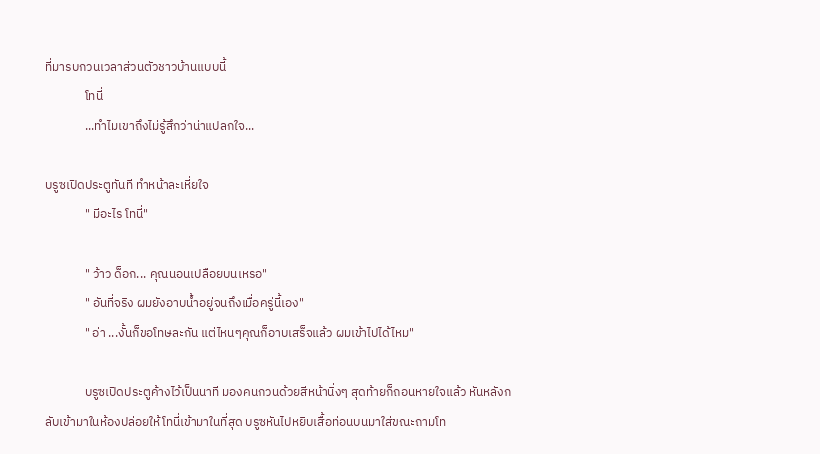ที่มารบกวนเวลาส่วนตัวชาวบ้านแบบนี้
              โทนี่
              ...ทำไมเขาถึงไม่รู้สึกว่าน่าแปลกใจ...

บรูซเปิดประตูทันที ทำหน้าละเหี่ยใจ
              " มีอะไร โทนี่"

              " ว้าว ด็อก... คุณนอนเปลือยบนเหรอ"
              " อันที่จริง ผมยังอาบน้ำอยู่จนถึงเมื่อครู่นี้เอง"
              " อ่า ...งั้นก็ขอโทษละกัน แต่ไหนๆคุณก็อาบเสร็จแล้ว ผมเข้าไปได้ไหม"

              บรูซเปิดประตูค้างไว้เป็นนาที มองคนกวนด้วยสีหน้านิ่งๆ สุดท้ายก็ถอนหายใจแล้ว หันหลังกลับเข้ามาในห้องปล่อยให้โทนี่เข้ามาในที่สุด บรูซหันไปหยิบเสื้อท่อนบนมาใส่ขณะถามโท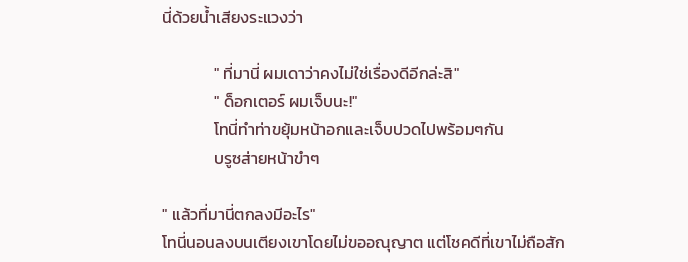นี่ด้วยน้ำเสียงระแวงว่า

              " ที่มานี่ ผมเดาว่าคงไม่ใช่เรื่องดีอีกล่ะสิ"
              " ด็อกเตอร์ ผมเจ็บนะ!"
              โทนี่ทำท่าขยุ้มหน้าอกและเจ็บปวดไปพร้อมๆกัน
              บรูซส่ายหน้าขำๆ

" แล้วที่มานี่ตกลงมีอะไร"
โทนี่นอนลงบนเตียงเขาโดยไม่ขออณุญาต แต่โชคดีที่เขาไม่ถือสัก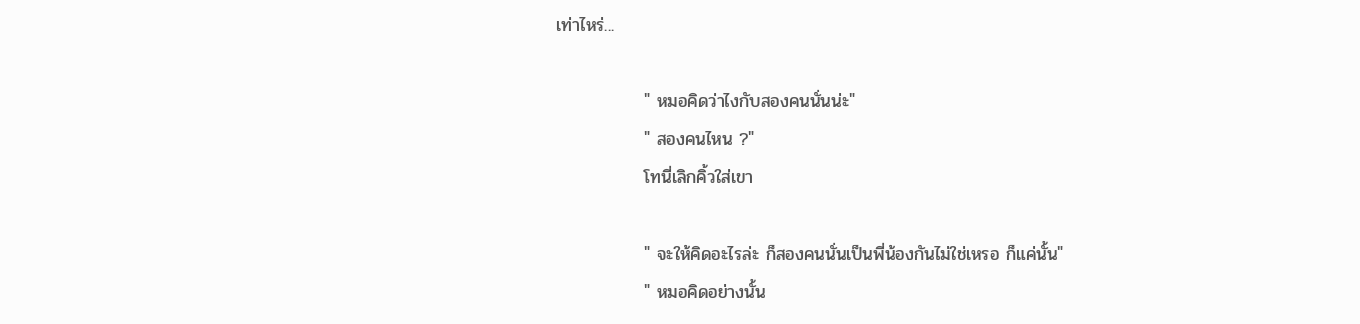เท่าไหร่...

              " หมอคิดว่าไงกับสองคนนั่นน่ะ"
              " สองคนไหน ?"
              โทนี่เลิกคิ้วใส่เขา

              " จะให้คิดอะไรล่ะ ก็สองคนนั่นเป็นพี่น้องกันไม่ใช่เหรอ ก็แค่นั้น"
              " หมอคิดอย่างนั้น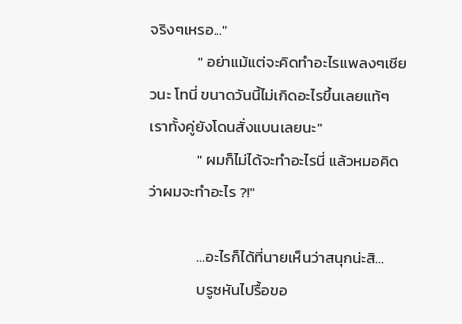จริงๆเหรอ..."
              " อย่าแม้แต่จะคิดทำอะไรแพลงๆเชียวนะ โทนี่ ขนาดวันนี้ไม่เกิดอะไรขึ้นเลยแท้ๆ เราทั้งคู่ยังโดนสั่งแบนเลยนะ"
              " ผมก็ไม่ได้จะทำอะไรนี่ แล้วหมอคิดว่าผมจะทำอะไร ?!"

              ...อะไรก็ได้ที่นายเห็นว่าสนุกน่ะสิ...
              บรูซหันไปรื้อขอ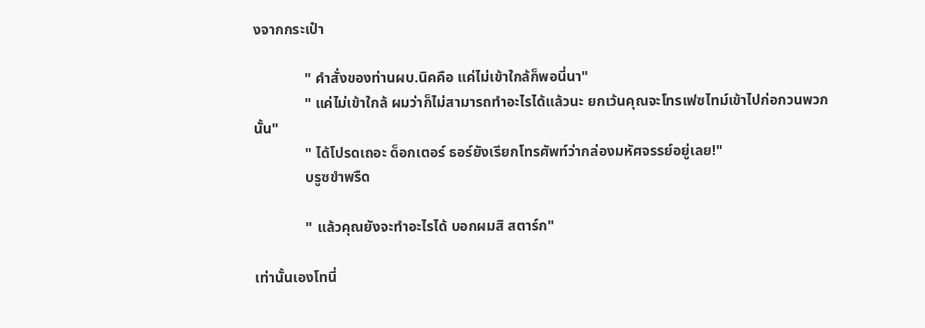งจากกระเป๋า

              " คำสั่งของท่านผบ.นิคคือ แค่ไม่เข้าใกล้ก็พอนี่นา"
              " แค่ไม่เข้าใกล้ ผมว่าก็ไม่สามารถทำอะไรได้แล้วนะ ยกเว้นคุณจะโทรเฟซไทม์เข้าไปก่อกวนพวกนั้น"
              " ได้โปรดเถอะ ด็อกเตอร์ ธอร์ยังเรียกโทรศัพท์ว่ากล่องมหัศจรรย์อยู่เลย!"
              บรูซขำพรืด

              " แล้วคุณยังจะทำอะไรได้ บอกผมสิ สตาร์ก"

เท่านั้นเองโทนี่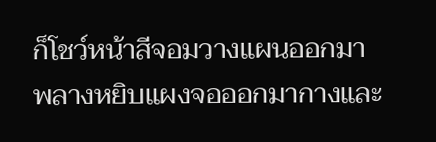ก็โชว์หน้าสีจอมวางแผนออกมา
พลางหยิบแผงจอออกมากางและ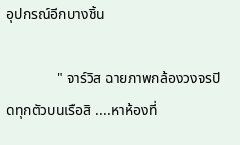อุปกรณ์อีกบางชิ้น

              " จาร์วิส ฉายภาพกล้องวงจรปิดทุกตัวบนเรือสิ ....หาห้องที่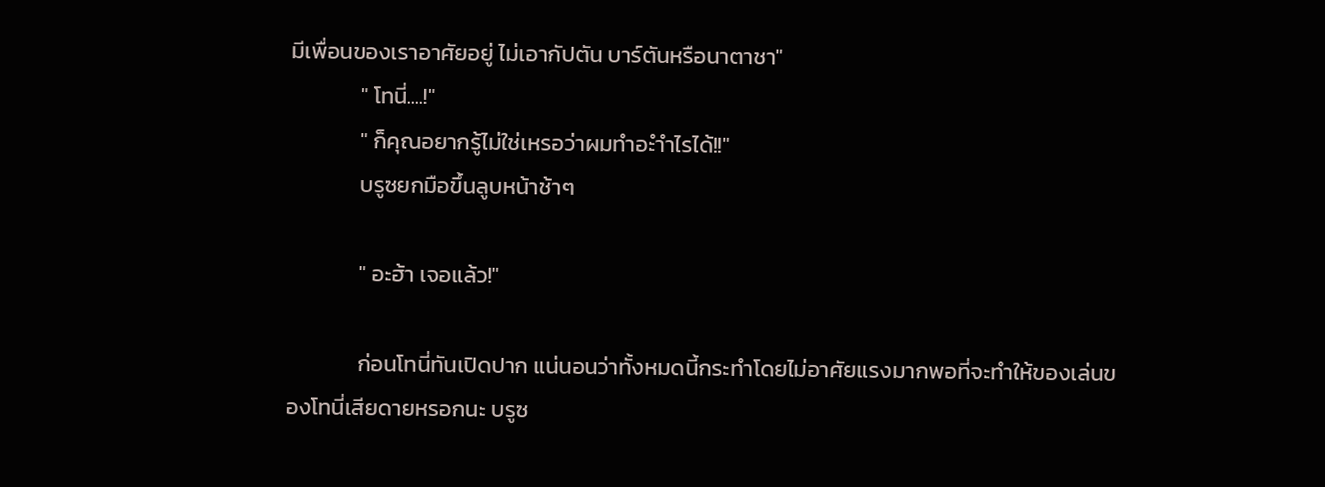มีเพื่อนของเราอาศัยอยู่ ไม่เอากัปตัน บาร์ตันหรือนาตาชา"
              " โทนี่....!"
              " ก็คุณอยากรู้ไม่ใช่เหรอว่าผมทำอะำำไรได้!!"
              บรูซยกมือขึ้นลูบหน้าช้าๆ

              " อะฮ้า เจอแล้ว!"

              ก่อนโทนี่ทันเปิดปาก แน่นอนว่าทั้งหมดนี้กระทำโดยไม่อาศัยแรงมากพอที่จะทำให้ของเล่นของโทนี่เสียดายหรอกนะ บรูซ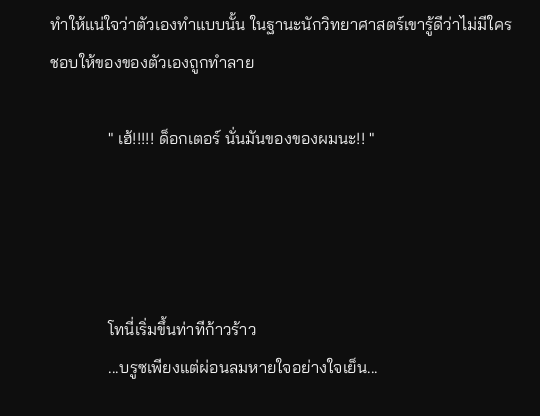ทำให้แน่ใจว่าตัวเองทำแบบนั้น ในฐานะนักวิทยาศาสตร์เขารู้ดีว่าไม่มีใครชอบให้ของของตัวเองถูกทำลาย

              " เฮ้!!!!! ด็อกเตอร์ นั่นมันของของผมนะ!! "




              โทนี่เริ่มขึ้นท่าทีก้าวร้าว
              ...บรูซเพียงแต่ผ่อนลมหายใจอย่างใจเย็น...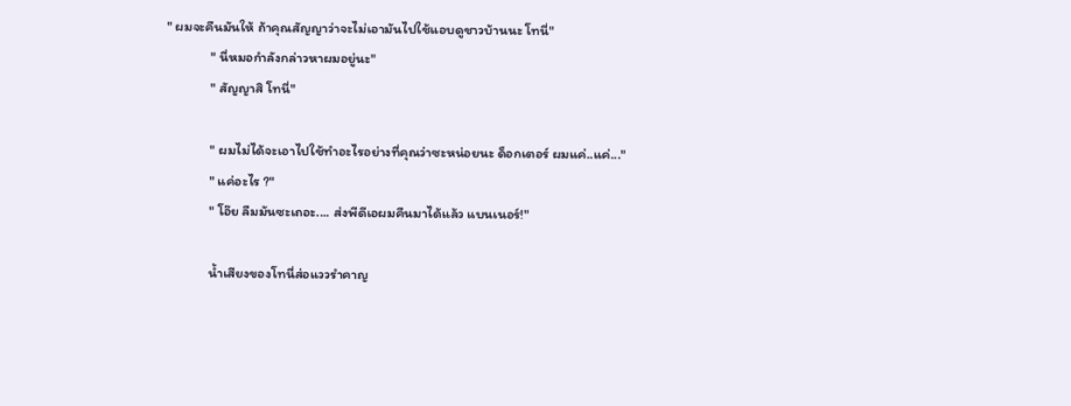" ผมจะคืนมันให้ ถ้าคุณสัญญาว่าจะไม่เอามันไปใช้แอบดูชาวบ้านนะ โทนี่"
              " นี่หมอกำลังกล่าวหาผมอยู่นะ"
              " สัญญาสิ โทนี่"

              " ผมไม่ได้จะเอาไปใช้ทำอะไรอย่างที่คุณว่าซะหน่อยนะ ด็อกเตอร์ ผมแค่..แค่..."
              " แค่อะไร ?"
              " โอ๊ย ลืมมันซะเถอะ.... ส่งพีดีเอผมคืนมาได้แล้ว แบนเนอร์!"

              น้ำเสียงของโทนี่ส่อแววรำคาญ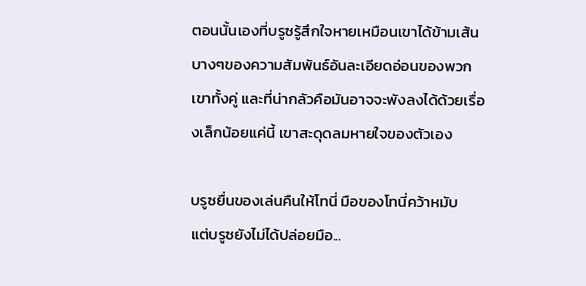ตอนนั้นเองที่บรูซรู้สึกใจหายเหมือนเขาได้ข้ามเส้นบางๆของความสัมพันธ์อันละเอียดอ่อนของพวกเขาทั้งคู่ และที่น่ากลัวคือมันอาจจะพังลงได้ด้วยเรื่องเล็กน้อยแค่นี้ เขาสะดุดลมหายใจของตัวเอง

บรูซยื่นของเล่นคืนให้โทนี่ มือของโทนี่คว้าหมับ
แต่บรูซยังไม่ได้ปล่อยมือ...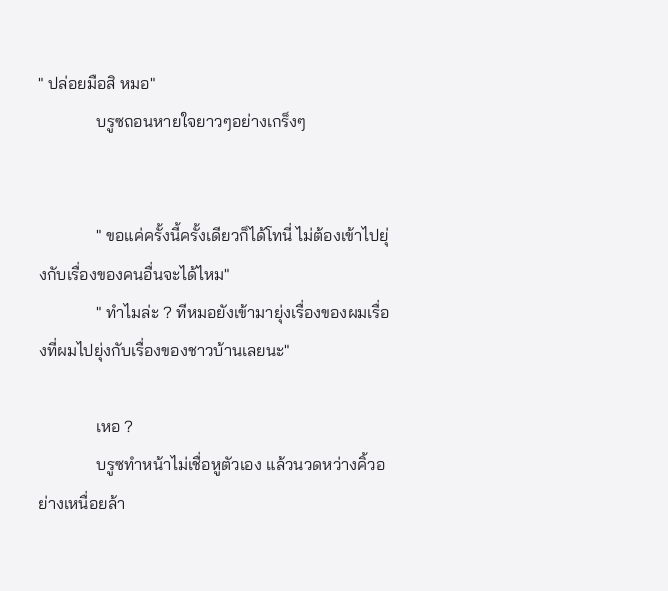" ปล่อยมือสิ หมอ"
              บรูซถอนหายใจยาวๆอย่างเกร็งๆ


              " ขอแค่ครั้งนี้ครั้งเดียวก็ได้โทนี่ ไม่ต้องเข้าไปยุ่งกับเรื่องของคนอื่นจะได้ไหม"
              " ทำไมล่ะ ? ทีหมอยังเข้ามายุ่งเรื่องของผมเรื่องที่ผมไปยุ่งกับเรื่องของชาวบ้านเลยนะ"

              เหอ ?
              บรูซทำหน้าไม่เชื่อหูตัวเอง แล้วนวดหว่างคิ้วอย่างเหนื่อยล้า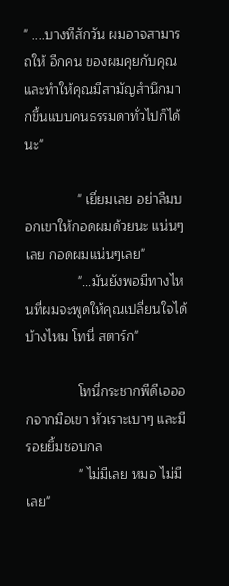" ....บางทีสักวัน ผมอาจสามารถให้ อีกคน ของผมคุยกับคุณ และทำให้คุณมีสามัญสำนึกมากขึ้นแบบคนธรรมดาทั่วไปก็ได้นะ"

              " เยี่ยมเลย อย่าลืมบอกเขาให้กอดผมด้วยนะ แน่นๆเลย กอดผมแน่นๆเลย"
              "...มันยังพอมีทางไหนที่ผมจะพูดให้คุณเปลี่ยนใจได้บ้างไหม โทนี่ สตาร์ก"

              โทนี่กระชากพีดีเอออกจากมือเขา หัวเราะเบาๆ และมีรอยยิ้มชอบกล
              " ไม่มีเลย หมอ ไม่มีเลย"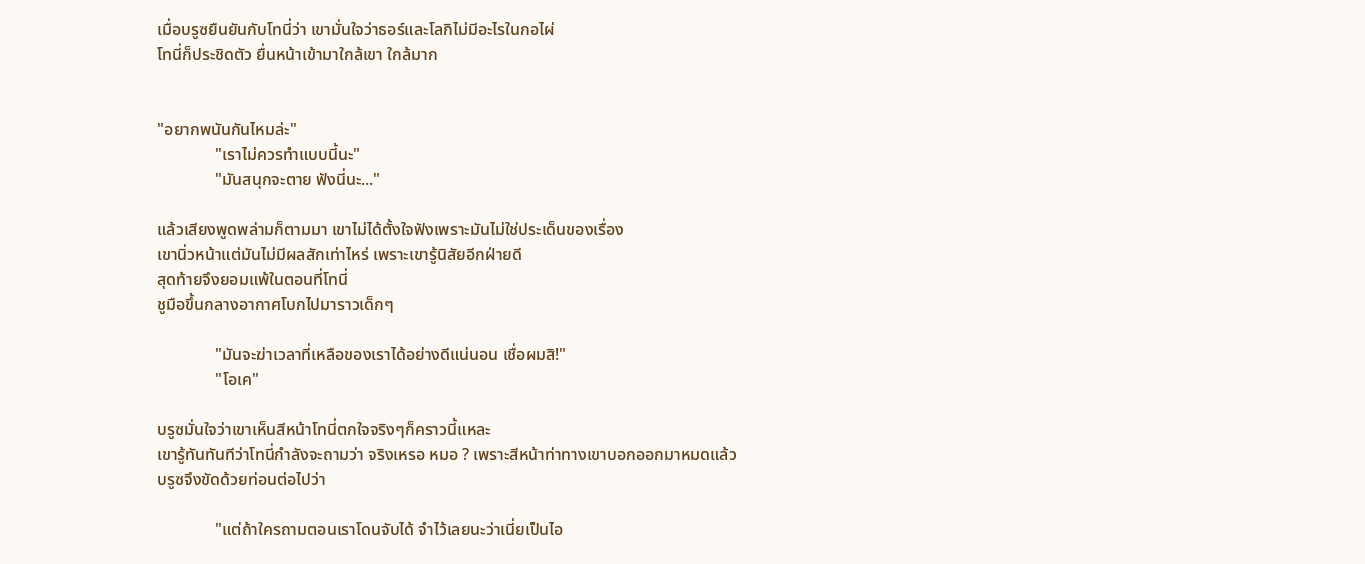เมื่อบรูซยืนยันกับโทนี่ว่า เขามั่นใจว่าธอร์และโลกิไม่มีอะไรในกอไผ่
โทนี่ก็ประชิดตัว ยื่นหน้าเข้ามาใกล้เขา ใกล้มาก


"อยากพนันกันไหมล่ะ"
              "เราไม่ควรทำแบบนี้นะ"
              "มันสนุกจะตาย ฟังนี่นะ..."

แล้วเสียงพูดพล่ามก็ตามมา เขาไม่ได้ตั้งใจฟังเพราะมันไม่ใช่ประเด็นของเรื่อง
เขานิ่วหน้าแต่มันไม่มีผลสักเท่าไหร่ เพราะเขารู้นิสัยอีกฝ่ายดี
สุดท้ายจึงยอมแพ้ในตอนที่โทนี่
ชูมือขึ้นกลางอากาศโบกไปมาราวเด็กๆ

              "มันจะฆ่าเวลาที่เหลือของเราได้อย่างดีแน่นอน เชื่อผมสิ!"
              "โอเค"

บรูซมั่นใจว่าเขาเห็นสีหน้าโทนี่ตกใจจริงๆก็คราวนี้แหละ
เขารู้ทันทันทีว่าโทนี่กำลังจะถามว่า จริงเหรอ หมอ ? เพราะสีหน้าท่าทางเขาบอกออกมาหมดแล้ว
บรูซจึงขัดด้วยท่อนต่อไปว่า

              "แต่ถ้าใครถามตอนเราโดนจับได้ จำไว้เลยนะว่าเนี่ยเป็นไอ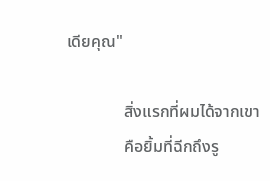เดียคุณ"

              สิ่งแรกที่ผมได้จากเขา
              คือยิ้มที่ฉีกถึงรู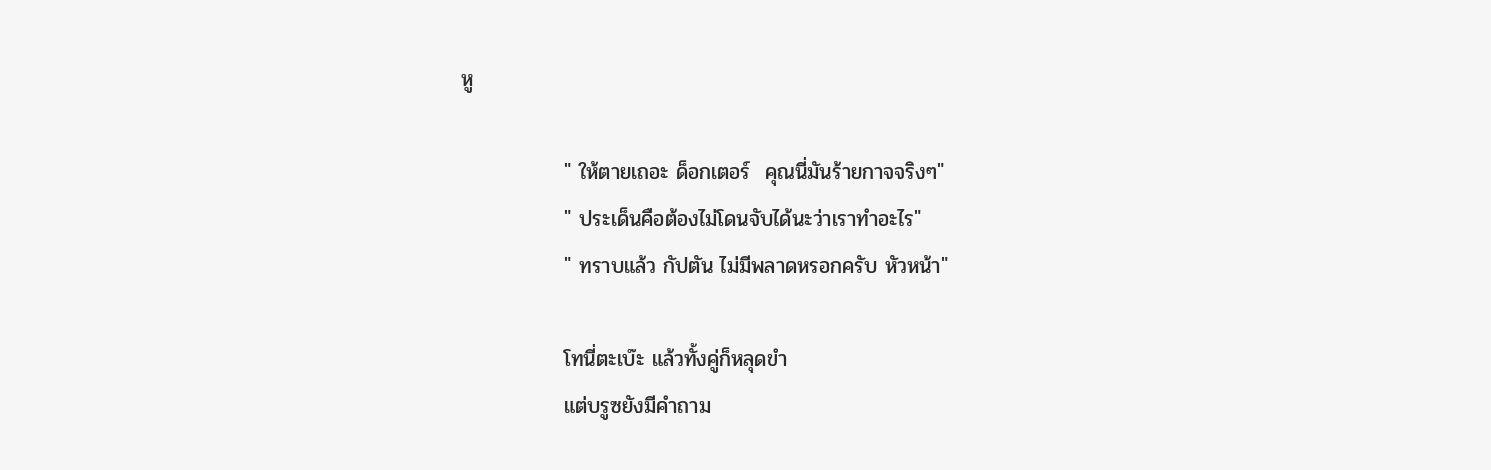หู

              " ให้ตายเถอะ ด็อกเตอร์  คุณนี่มันร้ายกาจจริงๆ"
              " ประเด็นคือต้องไม่โดนจับได้นะว่าเราทำอะไร"
              " ทราบแล้ว กัปตัน ไม่มีพลาดหรอกครับ หัวหน้า"

              โทนี่ตะเบ๊ะ แล้วทั้งคู่ก็หลุดขำ
              แต่บรูซยังมีคำถาม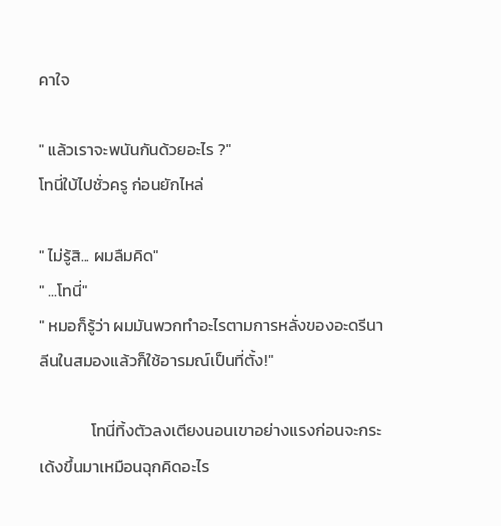คาใจ

" แล้วเราจะพนันกันด้วยอะไร ?"
โทนี่ใบ้ไปชั่วครู ก่อนยักไหล่

" ไม่รู้สิ... ผมลืมคิด"
" ...โทนี่"
" หมอก็รู้ว่า ผมมันพวกทำอะไรตามการหลั่งของอะดรีนาลีนในสมองแล้วก็ใช้อารมณ์เป็นที่ตั้ง!"

              โทนี่ทิ้งตัวลงเตียงนอนเขาอย่างแรงก่อนจะกระเด้งขึ้นมาเหมือนฉุกคิดอะไร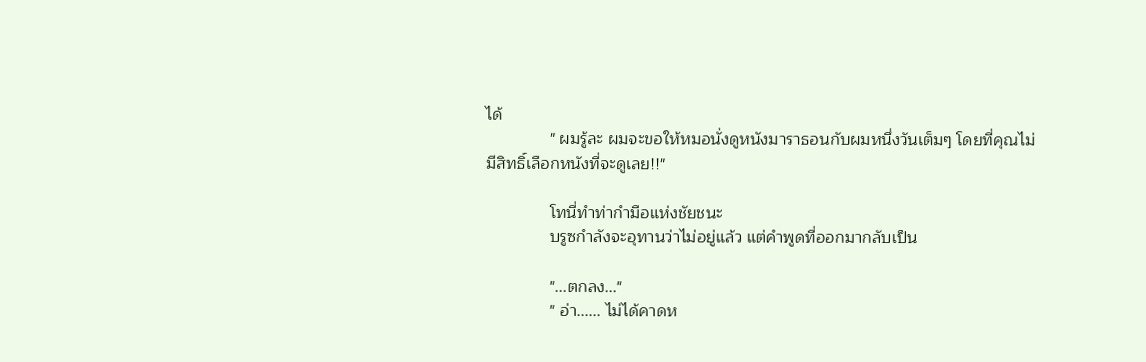ได้
              " ผมรู้ละ ผมจะขอให้หมอนั่งดูหนังมาราธอนกับผมหนึ่งวันเต็มๆ โดยที่คุณไม่มีสิทธิ์เลือกหนังที่จะดูเลย!!"

              โทนี่ทำท่ากำมือแห่งชัยชนะ
              บรูซกำลังจะอุทานว่าไม่อยู่แล้ว แต่คำพูดที่ออกมากลับเป็น

              "...ตกลง..."
              " อ่า...... ไม่ได้คาดห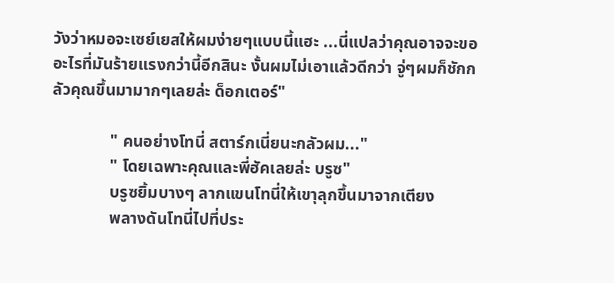วังว่าหมอจะเซย์เยสให้ผมง่ายๆแบบนี้แฮะ ...นี่แปลว่าคุณอาจจะขออะไรที่มันร้ายแรงกว่านี้อีกสินะ งั้นผมไม่เอาแล้วดีกว่า จู่ๆผมก็ชักกลัวคุณขึ้นมามากๆเลยล่ะ ด็อกเตอร์"

              " คนอย่างโทนี่ สตาร์กเนี่ยนะกลัวผม..."
              " โดยเฉพาะคุณและพี่ฮัคเลยล่ะ บรูซ"
              บรูซยิ้มบางๆ ลากแขนโทนี่ให้เขาุลุกขึ้นมาจากเตียง
              พลางดันโทนี่ไปที่ประ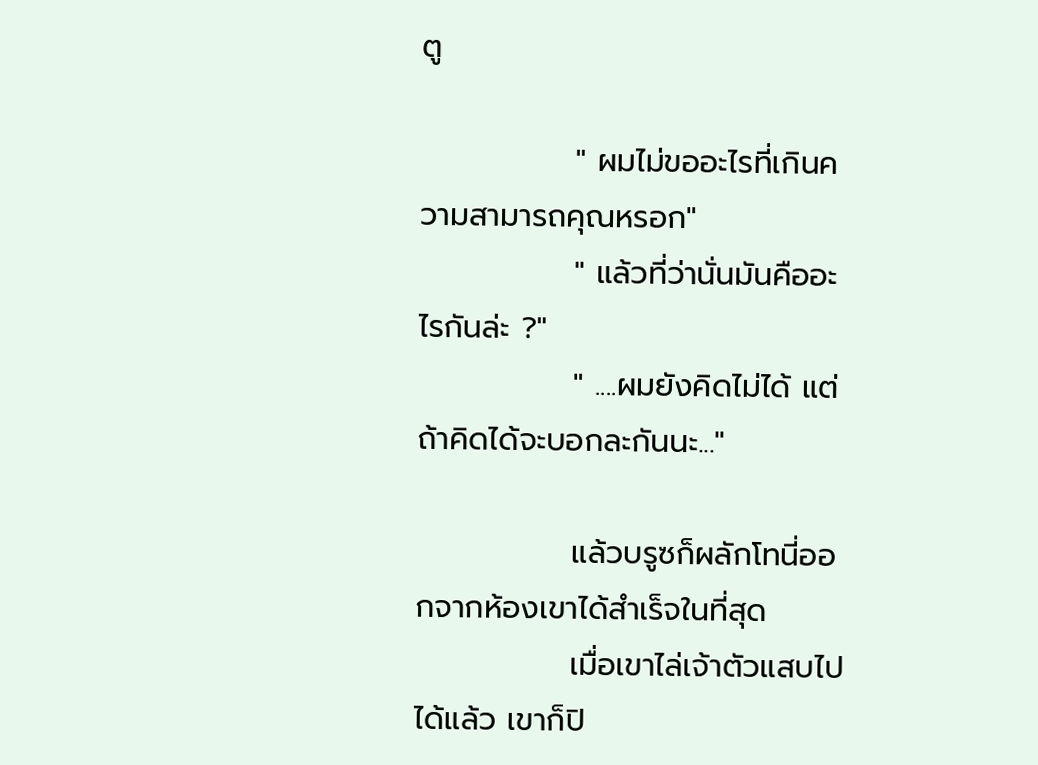ตู

              " ผมไม่ขออะไรที่เกินความสามารถคุณหรอก"
              " แล้วที่ว่านั่นมันคืออะไรกันล่ะ ?"
              " ....ผมยังคิดไม่ได้ แต่ถ้าคิดได้จะบอกละกันนะ..."

              แล้วบรูซก็ผลักโทนี่ออกจากห้องเขาได้สำเร็จในที่สุด
              เมื่อเขาไล่เจ้าตัวแสบไปได้แล้ว เขาก็ปิ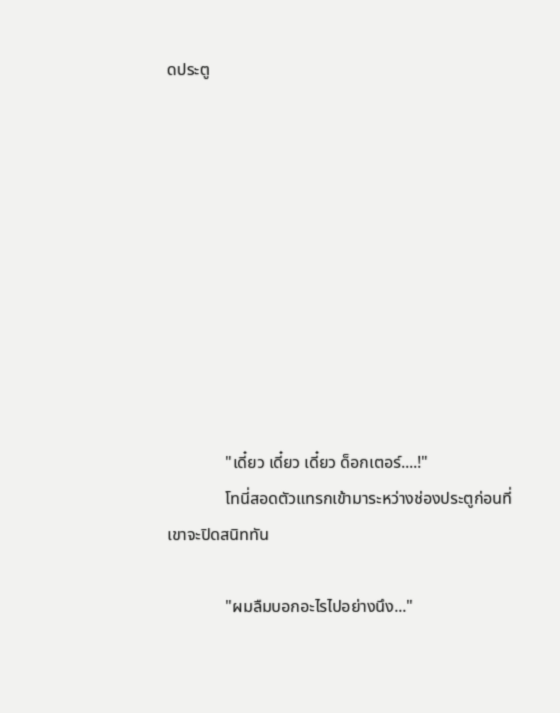ดประตู










              "เดี๋ยว เดี๋ยว เดี๋ยว ด็อกเตอร์....!"
              โทนี่สอดตัวแทรกเข้ามาระหว่างช่องประตูก่อนที่เขาจะปิดสนิททัน

              "ผมลืมบอกอะไรไปอย่างนึง..."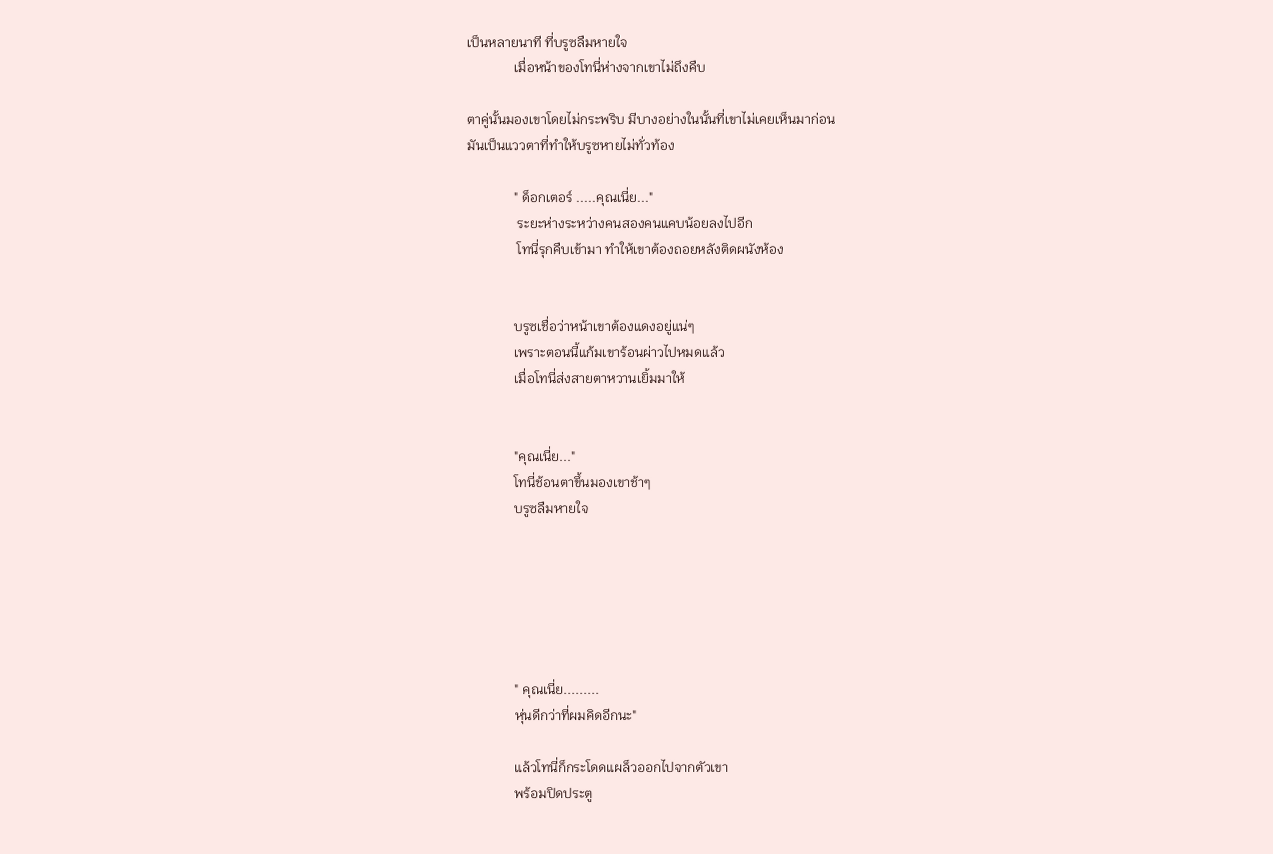เป็นหลายนาที ที่บรูซลืมหายใจ
              เมื่อหน้าของโทนี่ห่างจากเขาไม่ถึงคืบ

ตาคู่นั้นมองเขาโดยไม่กระพริบ มีบางอย่างในนั้นที่เขาไม่เคยเห็นมาก่อน
มันเป็นแววตาที่ทำให้บรูซหายไม่ทั่วท้อง

              " ด็อกเตอร์ .....คุณเนี่ย..."
               ระยะห่างระหว่างคนสองคนแคบน้อยลงไปอีก
               โทนี่รุกคืบเข้ามา ทำให้เขาต้องถอยหลังติดผนังห้อง


              บรูซเชื่อว่าหน้าเขาต้องแดงอยู่แน่ๆ
              เพราะตอนนี้แก้มเขาร้อนผ่าวไปหมดแล้ว
              เมื่อโทนี่ส่งสายตาหวานเยิ้มมาให้


              "คุณเนี่ย..."
              โทนี่ช้อนตาขึ้นมองเขาช้าๆ
              บรูซลืมหายใจ






              " คุณเนี่ย.........
              หุ่นดีกว่าที่ผมคิดอีกนะ"

              แล้วโทนี่ก็กระโดดแผล็วออกไปจากตัวเขา
              พร้อมปิดประตู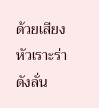ด้วยเสียงหัวเราะร่าดังลั่น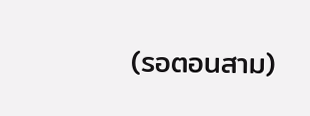(รอตอนสาม)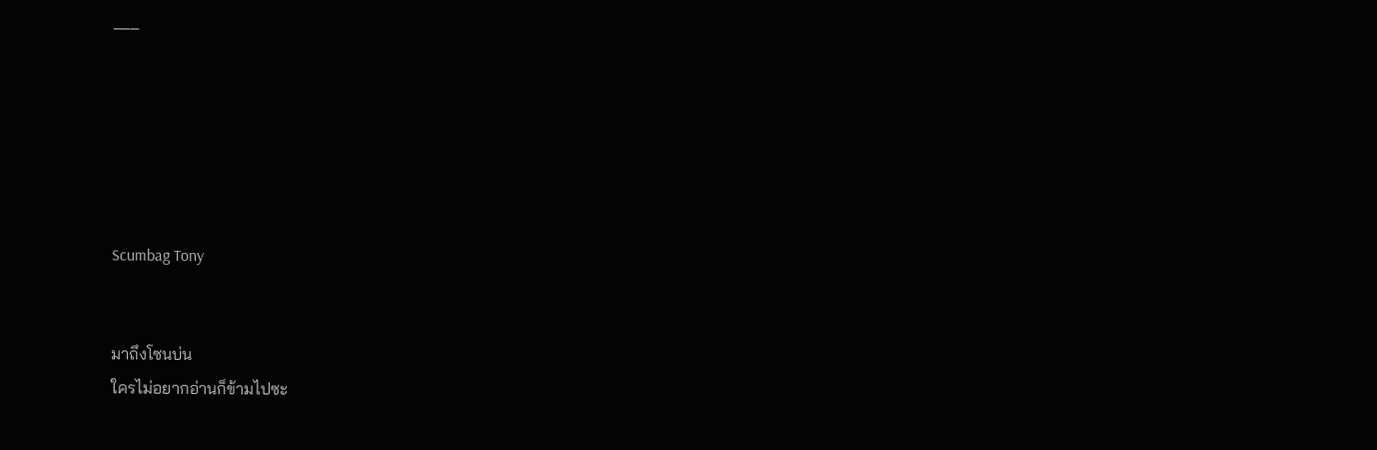___






Scumbag Tony


มาถึงโซนบ่น
ใครไม่อยากอ่านก็ข้ามไปซะ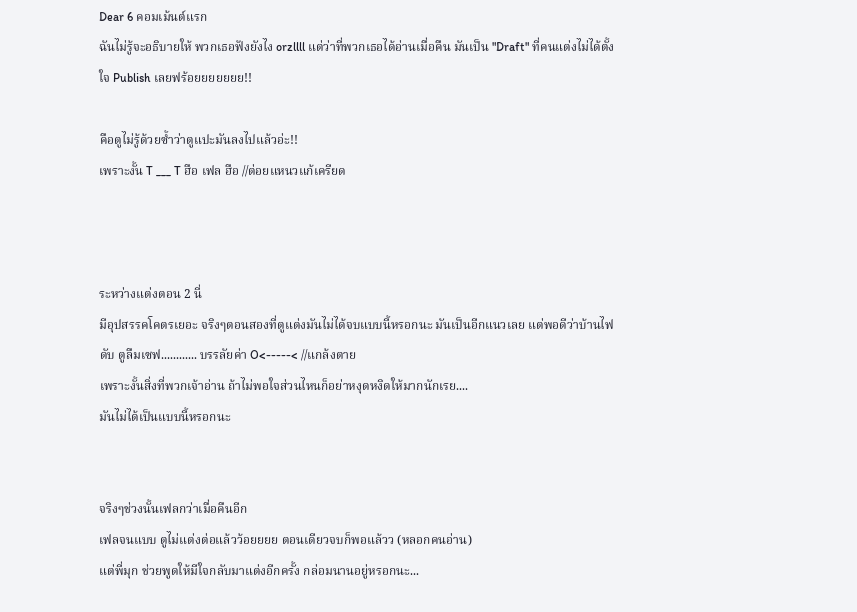Dear 6 คอมเม้นต์แรก
ฉันไม่รู้จะอธิบายให้ พวกเธอฟังยังไง orzllll แต่ว่าที่พวกเธอได้อ่านเมื่อคืน มันเป็น "Draft" ที่คนแต่งไม่ได้ตั้งใจ Publish เลยฟร้อยยยยยยย!!

คือตูไม่รู้ด้วยซ้ำว่าตูแปะมันลงไปแล้วอ่ะ!!
เพราะงั้น T ___ T ฮือ เฟล ฮือ //ต่อยแหนวแก้เครียด



ระหว่างแต่งตอน 2 นี่
มีอุปสรรคโคตรเยอะ จริงๆตอนสองที่ตูแต่งมันไม่ได้จบแบบนี้หรอกนะ มันเป็นอีกแนวเลย แต่พอดีว่าบ้านไฟดับ ตูลืมเซฟ............ บรรลัยค่า O<-----< //แกล้งตาย
เพราะงั้นสิ่งที่พวกเจ้าอ่าน ถ้าไม่พอใจส่วนไหนก็อย่าหงุดหงิดให้มากนักเรย....
มันไม่ได้เป็นแบบนี้หรอกนะ


จริงๆช่วงนั้นเฟลกว่าเมื่อคืนอีก
เฟลจนแบบ ตูไม่แต่งต่อแล้วว้อยยยย ตอนเดียวจบก็พอแล้วว (หลอกคนอ่าน)
แต่พี่มุก ช่วยพูดให้มีใจกลับมาแต่งอีกครั้ง กล่อมนานอยู่หรอกนะ...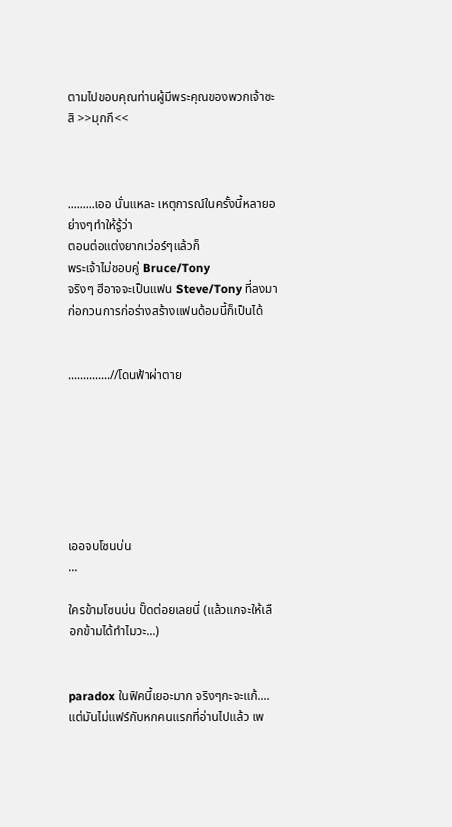ตามไปขอบคุณท่านผู้มีพระคุณของพวกเจ้าซะสิ >>มุกกึ<<



.........เออ นั่นแหละ เหตุการณ์ในครั้งนี้หลายอย่างๆทำให้รู้ว่า
ตอนต่อแต่งยากเว่อร์ๆแล้วก็
พระเจ้าไม่ชอบคู่ Bruce/Tony
จริงๆ ฮีอาจจะเป็นแฟน Steve/Tony ที่ลงมาก่อกวนการก่อร่างสร้างแฟนด้อมนี้ก็เป็นได้


..............//โดนฟ้าผ่าตาย







เออจบโซนบ่น
...

ใครข้ามโซนบ่น ปั๊ดต่อยเลยนี่ (แล้วแกจะให้เลือกข้ามได้ทำไมวะ...)


paradox ในฟิคนี้เยอะมาก จริงๆกะจะแก้....แต่มันไม่แฟร์กับหกคนแรกที่อ่านไปแล้ว เพ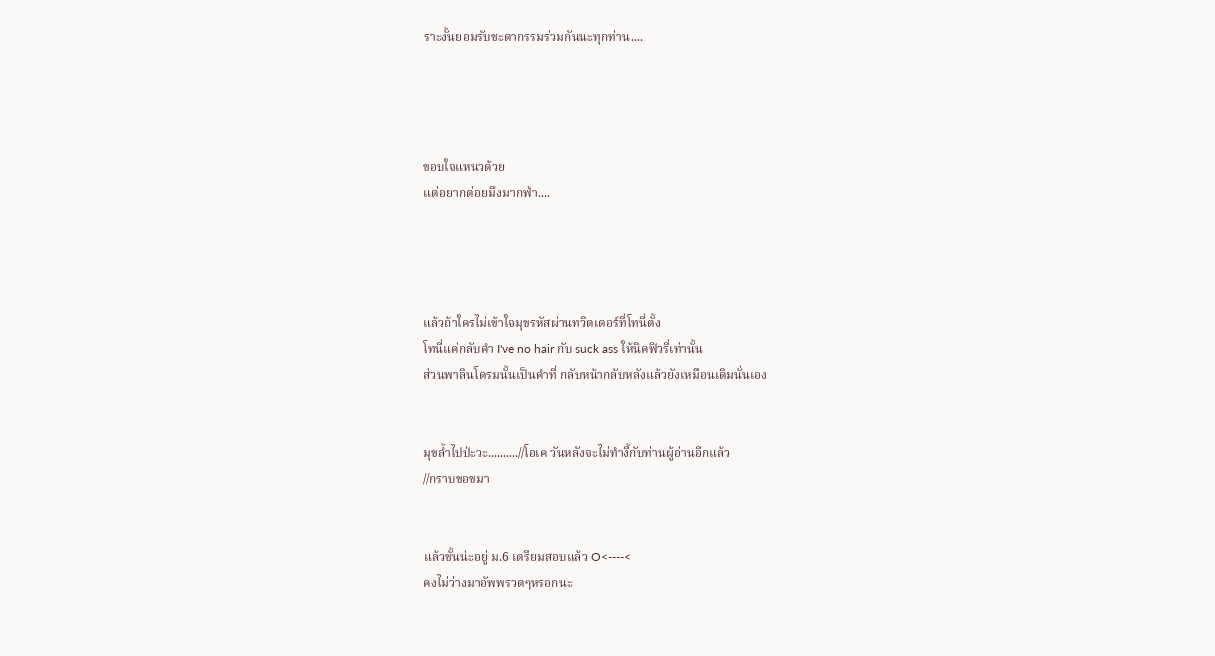ราะงั้นยอมรับชะตากรรมร่วมกันนะทุกท่าน....




ขอบใจแหนวด้วย
แต่อยากต่อยมึงมากฟ่า....




แล้วถ้าใครไม่เข้าใจมุขรหัสผ่านทวิตเตอร์ที่โทนี่ตั้ง
โทนี่แค่กลับคำ I've no hair กับ suck ass ให้นิคฟิวรี่เท่านั้น
ส่วนพาลินโดรมนั้นเป็นคำที่ กลับหน้ากลับหลังแล้วยังเหมือนเดิมนั่นเอง


มุขล้ำไปป่ะวะ..........//โอเค วันหลังจะไม่ทำงี้กับท่านผู้อ่านอีกแล้ว
//กราบขอขมา


แล้วชั้นน่ะอยู่ ม.6 เตรียมสอบแล้ว O<----<
คงไม่ว่างมาอัพพรวดๆหรอกนะ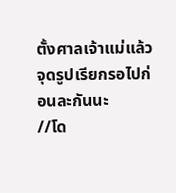ตั้งศาลเจ้าแม่แล้วจุดรูปเรียกรอไปก่อนละกันนะ
//โด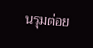นรุมต่อย